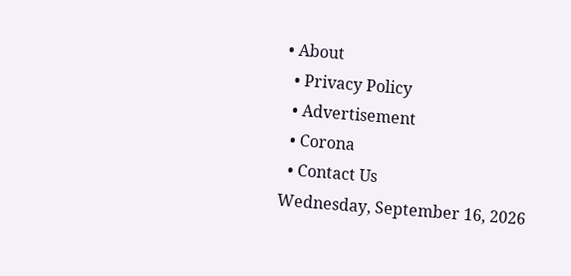• About
  • Privacy Policy
  • Advertisement
  • Corona
  • Contact Us
Wednesday, September 16, 2026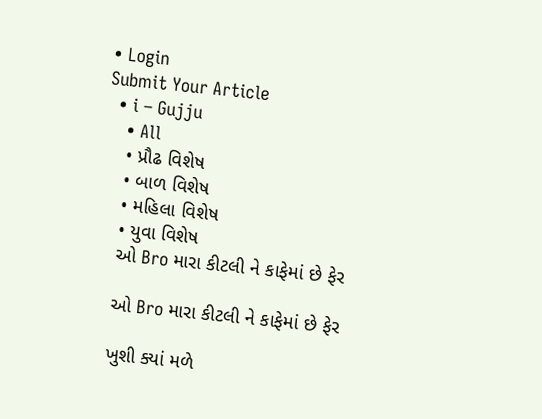• Login
Submit Your Article
  • i – Gujju
    • All
    • પ્રૌઢ વિશેષ
    • બાળ વિશેષ
    • મહિલા વિશેષ
    • યુવા વિશેષ
    ઓ Bro મારા કીટલી ને કાફેમાં છે ફેર

    ઓ Bro મારા કીટલી ને કાફેમાં છે ફેર

    ખુશી ક્યાં મળે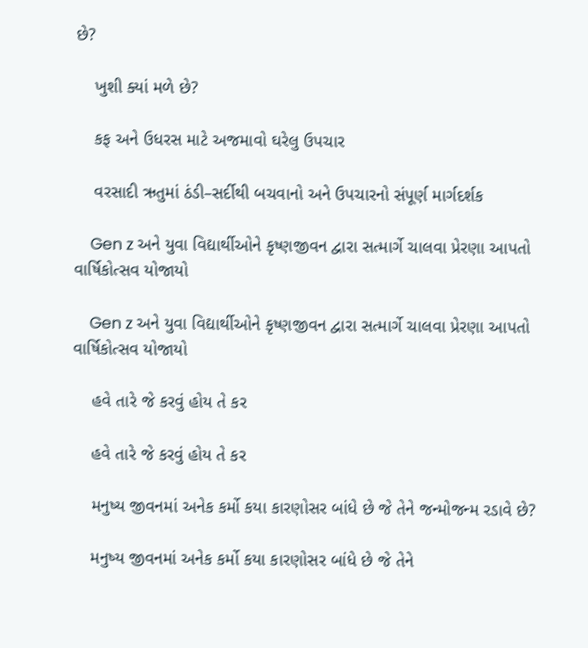છે?

    ખુશી ક્યાં મળે છે?

    કફ અને ઉધરસ માટે અજમાવો ઘરેલુ ઉપચાર

    વરસાદી ઋતુમાં ઠંડી–સર્દીથી બચવાનો અને ઉપચારનો સંપૂર્ણ માર્ગદર્શક

    Gen z અને યુવા વિદ્યાર્થીઓને કૃષ્ણજીવન દ્વારા સત્માર્ગે ચાલવા પ્રેરણા આપતો વાર્ષિકોત્સવ યોજાયો

    Gen z અને યુવા વિદ્યાર્થીઓને કૃષ્ણજીવન દ્વારા સત્માર્ગે ચાલવા પ્રેરણા આપતો વાર્ષિકોત્સવ યોજાયો

    હવે તારે જે કરવું હોય તે કર

    હવે તારે જે કરવું હોય તે કર

    મનુષ્ય જીવનમાં અનેક કર્મો કયા કારણોસર બાંધે છે જે તેને જન્મોજન્મ રડાવે છે?

    મનુષ્ય જીવનમાં અનેક કર્મો કયા કારણોસર બાંધે છે જે તેને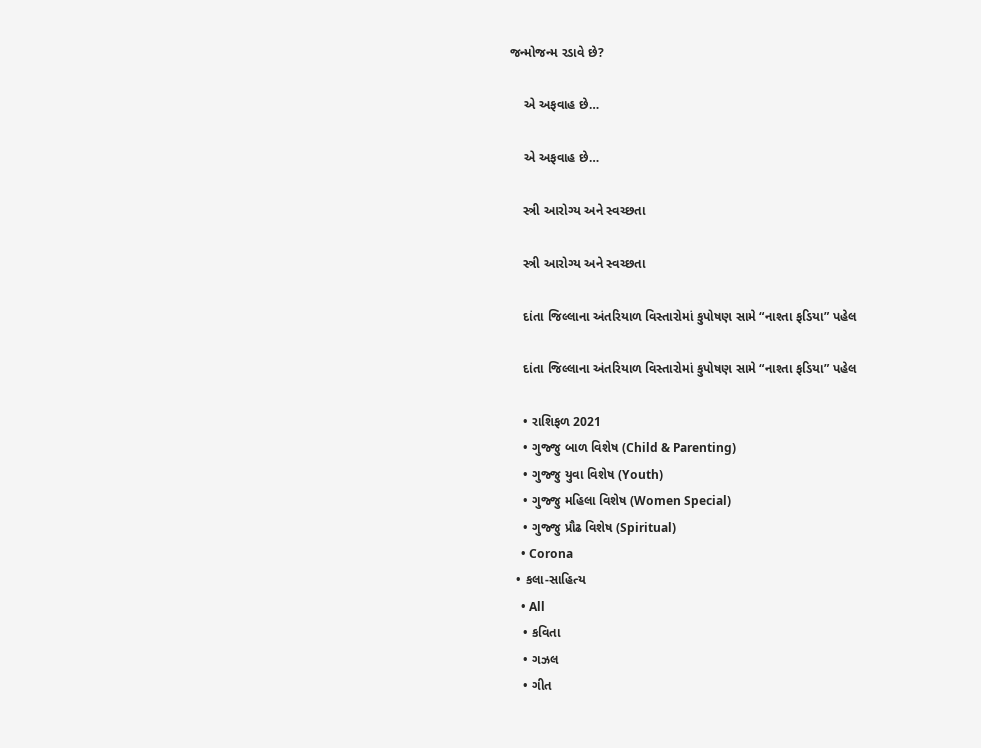જન્મોજન્મ રડાવે છે?

    એ અફવાહ છે…

    એ અફવાહ છે…

    સ્ત્રી આરોગ્ય અને સ્વચ્છતા

    સ્ત્રી આરોગ્ય અને સ્વચ્છતા

    દાંતા જિલ્લાના અંતરિયાળ વિસ્તારોમાં કુપોષણ સામે “નાશ્તા ફડિયા” પહેલ

    દાંતા જિલ્લાના અંતરિયાળ વિસ્તારોમાં કુપોષણ સામે “નાશ્તા ફડિયા” પહેલ

    • રાશિફળ 2021
    • ગુજ્જુ બાળ વિશેષ (Child & Parenting)
    • ગુજ્જુ યુવા વિશેષ (Youth)
    • ગુજ્જુ મહિલા વિશેષ (Women Special)
    • ગુજ્જુ પ્રૌઢ વિશેષ (Spiritual)
    • Corona
  • કલા-સાહિત્ય
    • All
    • કવિતા
    • ગઝલ
    • ગીત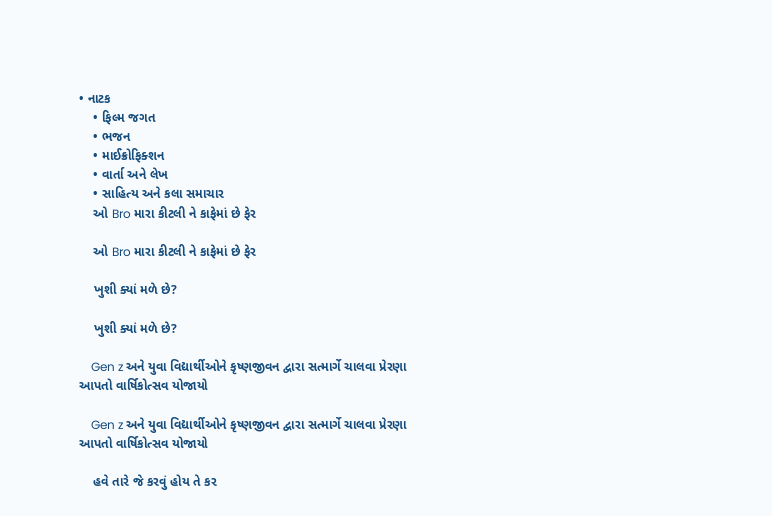• નાટક
    • ફિલ્મ જગત
    • ભજન
    • માઈક્રોફિક્શન
    • વાર્તા અને લેખ
    • સાહિત્ય અને કલા સમાચાર
    ઓ Bro મારા કીટલી ને કાફેમાં છે ફેર

    ઓ Bro મારા કીટલી ને કાફેમાં છે ફેર

    ખુશી ક્યાં મળે છે?

    ખુશી ક્યાં મળે છે?

    Gen z અને યુવા વિદ્યાર્થીઓને કૃષ્ણજીવન દ્વારા સત્માર્ગે ચાલવા પ્રેરણા આપતો વાર્ષિકોત્સવ યોજાયો

    Gen z અને યુવા વિદ્યાર્થીઓને કૃષ્ણજીવન દ્વારા સત્માર્ગે ચાલવા પ્રેરણા આપતો વાર્ષિકોત્સવ યોજાયો

    હવે તારે જે કરવું હોય તે કર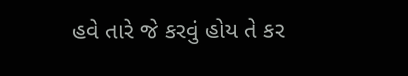હવે તારે જે કરવું હોય તે કર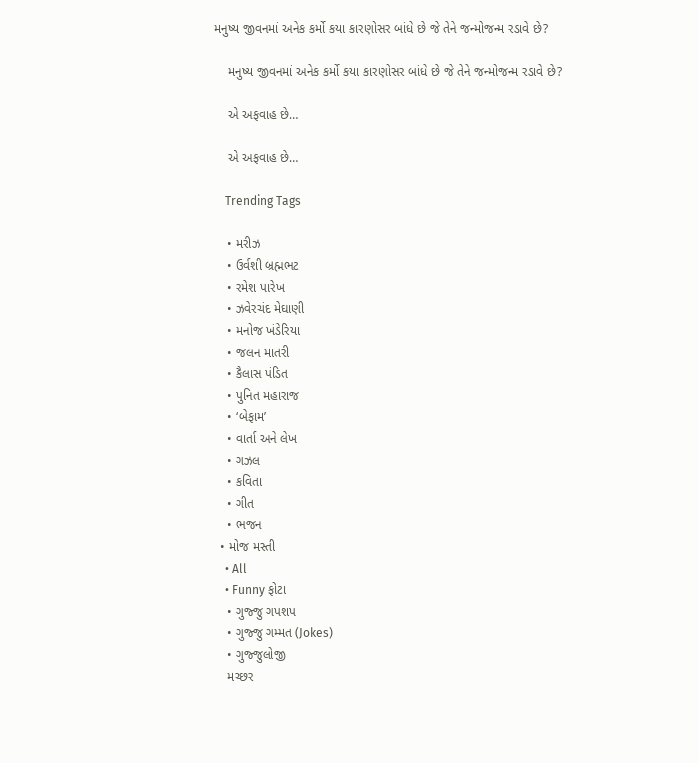મનુષ્ય જીવનમાં અનેક કર્મો કયા કારણોસર બાંધે છે જે તેને જન્મોજન્મ રડાવે છે?

    મનુષ્ય જીવનમાં અનેક કર્મો કયા કારણોસર બાંધે છે જે તેને જન્મોજન્મ રડાવે છે?

    એ અફવાહ છે…

    એ અફવાહ છે…

    Trending Tags

    • મરીઝ
    • ઉર્વશી બ્રહ્મભટ
    • રમેશ પારેખ
    • ઝવેરચંદ મેઘાણી
    • મનોજ ખંડેરિયા
    • જલન માતરી
    • કૈલાસ પંડિત
    • પુનિત મહારાજ
    • ‘બેફામ’
    • વાર્તા અને લેખ
    • ગઝલ
    • કવિતા
    • ગીત
    • ભજન
  • મોજ મસ્તી
    • All
    • Funny ફોટા
    • ગુજ્જુ ગપશપ
    • ગુજ્જુ ગમ્મત (Jokes)
    • ગુજ્જુલોજી
    મચ્છર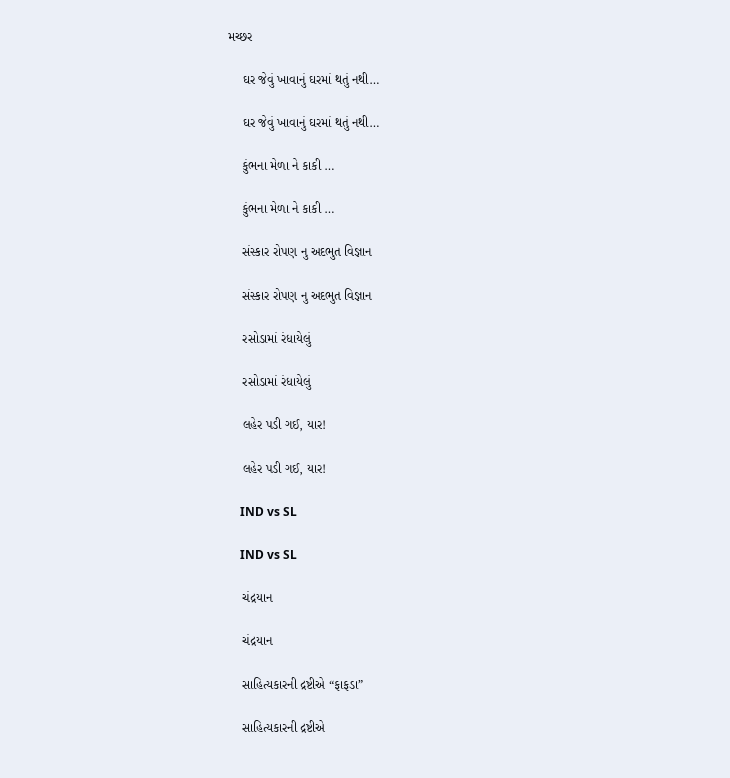મચ્છર

    ઘર જેવું ખાવાનું ઘરમાં થતું નથી…

    ઘર જેવું ખાવાનું ઘરમાં થતું નથી…

    કુંભના મેળા ને કાકી …

    કુંભના મેળા ને કાકી …

    સંસ્કાર રોપણ નુ અદભુત વિજ્ઞાન

    સંસ્કાર રોપણ નુ અદભુત વિજ્ઞાન

    રસોડામાં રંધાયેલું

    રસોડામાં રંધાયેલું

    લહેર પડી ગઈ, યાર!

    લહેર પડી ગઈ, યાર!

    IND vs SL

    IND vs SL

    ચંદ્રયાન

    ચંદ્રયાન

    સાહિત્યકારની દ્રષ્ટીએ “ફાફડા”

    સાહિત્યકારની દ્રષ્ટીએ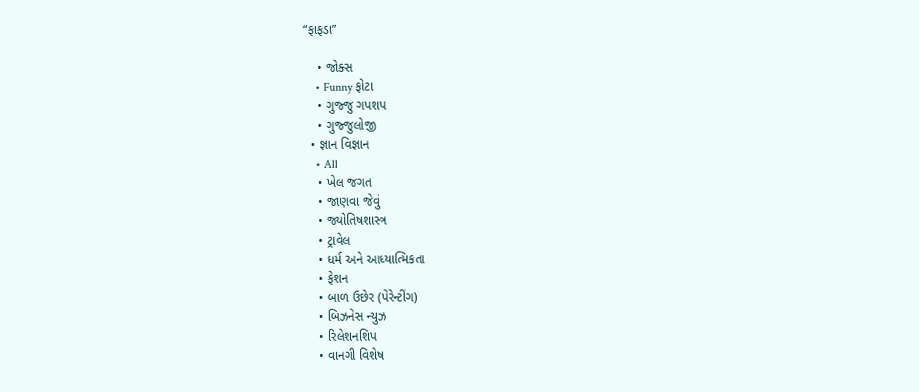“ફાફડા”

    • જોક્સ
    • Funny ફોટા
    • ગુજ્જુ ગપશપ
    • ગુજ્જુલોજી
  • જ્ઞાન વિજ્ઞાન
    • All
    • ખેલ જગત
    • જાણવા જેવું
    • જ્યોતિષશાસ્ત્ર
    • ટ્રાવેલ
    • ધર્મ અને આધ્યાત્મિકતા
    • ફેશન
    • બાળ ઉછેર (પેરેન્ટીંગ)
    • બિઝનેસ ન્યુઝ
    • રિલેશનશિપ
    • વાનગી વિશેષ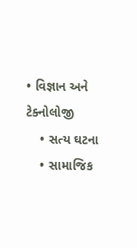• વિજ્ઞાન અને ટેક્નોલોજી
    • સત્ય ઘટના
    • સામાજિક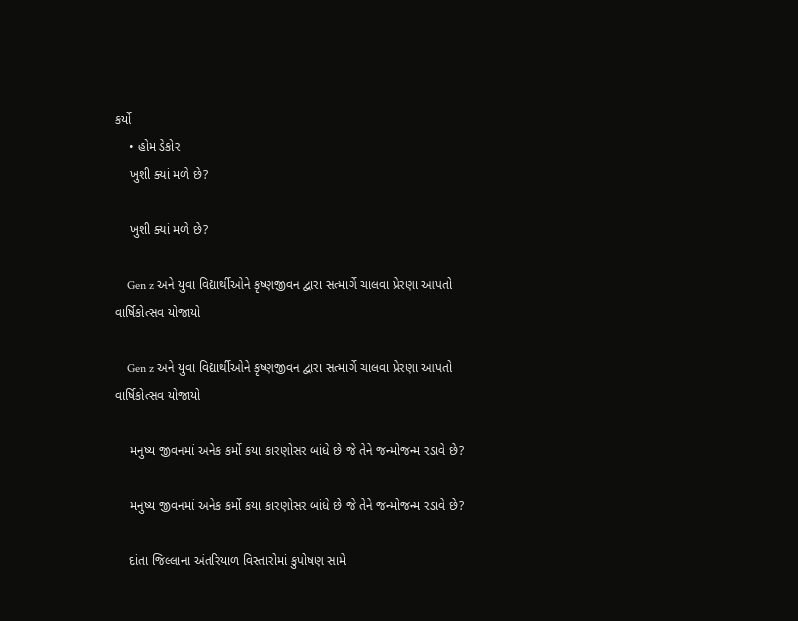કર્યો
    • હોમ ડેકોર
    ખુશી ક્યાં મળે છે?

    ખુશી ક્યાં મળે છે?

    Gen z અને યુવા વિદ્યાર્થીઓને કૃષ્ણજીવન દ્વારા સત્માર્ગે ચાલવા પ્રેરણા આપતો વાર્ષિકોત્સવ યોજાયો

    Gen z અને યુવા વિદ્યાર્થીઓને કૃષ્ણજીવન દ્વારા સત્માર્ગે ચાલવા પ્રેરણા આપતો વાર્ષિકોત્સવ યોજાયો

    મનુષ્ય જીવનમાં અનેક કર્મો કયા કારણોસર બાંધે છે જે તેને જન્મોજન્મ રડાવે છે?

    મનુષ્ય જીવનમાં અનેક કર્મો કયા કારણોસર બાંધે છે જે તેને જન્મોજન્મ રડાવે છે?

    દાંતા જિલ્લાના અંતરિયાળ વિસ્તારોમાં કુપોષણ સામે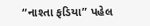“નાશ્તા ફડિયા” પહેલ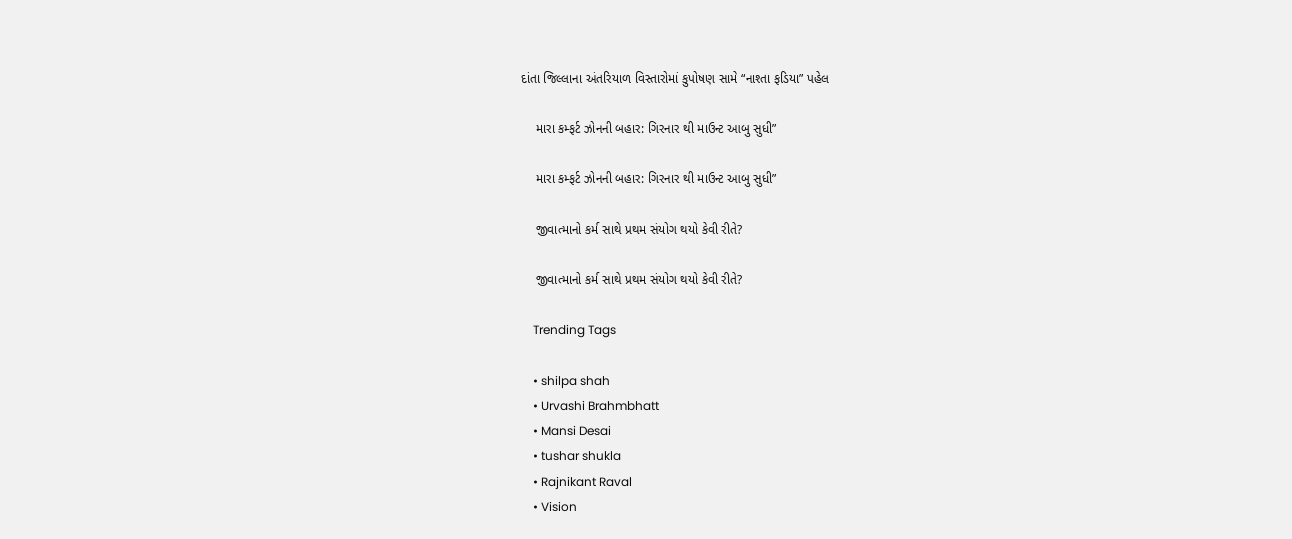દાંતા જિલ્લાના અંતરિયાળ વિસ્તારોમાં કુપોષણ સામે “નાશ્તા ફડિયા” પહેલ

    મારા કમ્ફર્ટ ઝોનની બહાર: ગિરનાર થી માઉન્ટ આબુ સુધી”

    મારા કમ્ફર્ટ ઝોનની બહાર: ગિરનાર થી માઉન્ટ આબુ સુધી”

    જીવાત્માનો કર્મ સાથે પ્રથમ સંયોગ થયો કેવી રીતે?

    જીવાત્માનો કર્મ સાથે પ્રથમ સંયોગ થયો કેવી રીતે?

    Trending Tags

    • shilpa shah
    • Urvashi Brahmbhatt
    • Mansi Desai
    • tushar shukla
    • Rajnikant Raval
    • Vision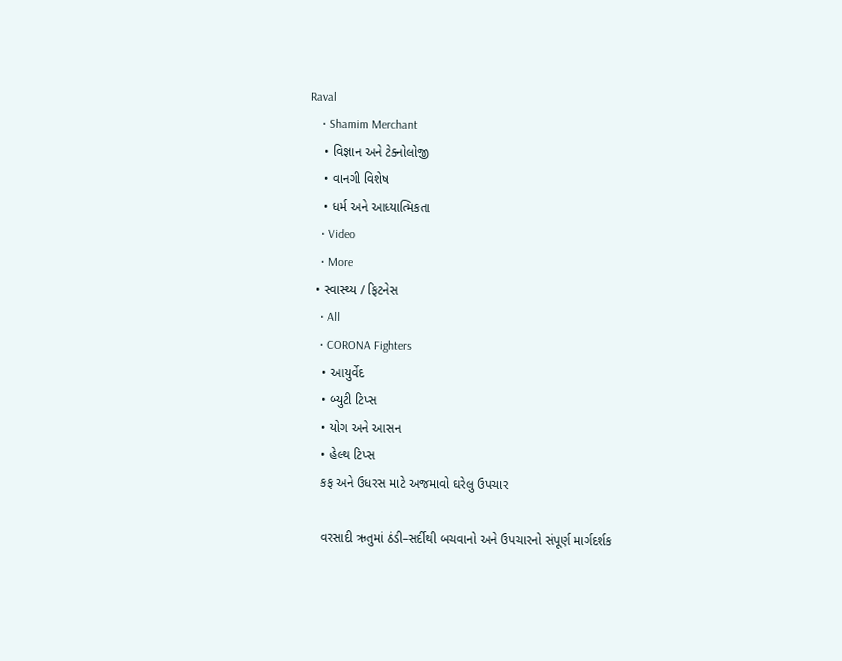Raval
    • Shamim Merchant
    • વિજ્ઞાન અને ટેક્નોલોજી
    • વાનગી વિશેષ
    • ધર્મ અને આધ્યાત્મિકતા
    • Video
    • More
  • સ્વાસ્થ્ય / ફિટનેસ
    • All
    • CORONA Fighters
    • આયુર્વેદ
    • બ્યુટી ટિપ્સ
    • યોગ અને આસન
    • હેલ્થ ટિપ્સ
    કફ અને ઉધરસ માટે અજમાવો ઘરેલુ ઉપચાર

    વરસાદી ઋતુમાં ઠંડી–સર્દીથી બચવાનો અને ઉપચારનો સંપૂર્ણ માર્ગદર્શક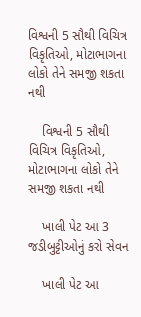વિશ્વની 5 સૌથી વિચિત્ર વિકૃતિઓ, મોટાભાગના લોકો તેને સમજી શકતા નથી

    વિશ્વની 5 સૌથી વિચિત્ર વિકૃતિઓ, મોટાભાગના લોકો તેને સમજી શકતા નથી

    ખાલી પેટ આ 3 જડીબુટ્ટીઓનું કરો સેવન

    ખાલી પેટ આ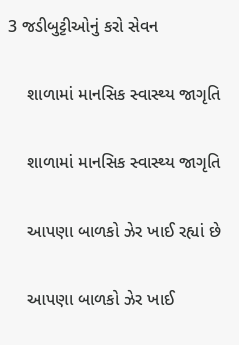3 જડીબુટ્ટીઓનું કરો સેવન

    શાળામાં માનસિક સ્વાસ્થ્ય જાગૃતિ

    શાળામાં માનસિક સ્વાસ્થ્ય જાગૃતિ

    આપણા બાળકો ઝેર ખાઈ રહ્યાં છે

    આપણા બાળકો ઝેર ખાઈ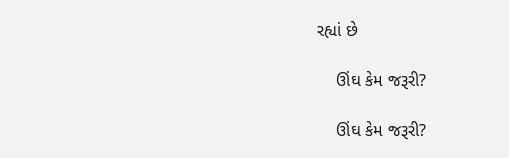રહ્યાં છે

    ઊંઘ કેમ જરૂરી?

    ઊંઘ કેમ જરૂરી?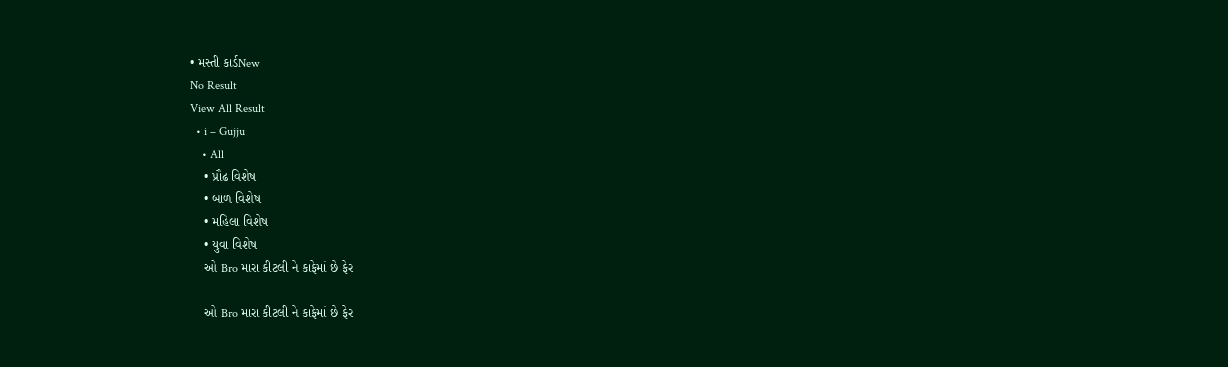• મસ્તી કાર્ડNew
No Result
View All Result
  • i – Gujju
    • All
    • પ્રૌઢ વિશેષ
    • બાળ વિશેષ
    • મહિલા વિશેષ
    • યુવા વિશેષ
    ઓ Bro મારા કીટલી ને કાફેમાં છે ફેર

    ઓ Bro મારા કીટલી ને કાફેમાં છે ફેર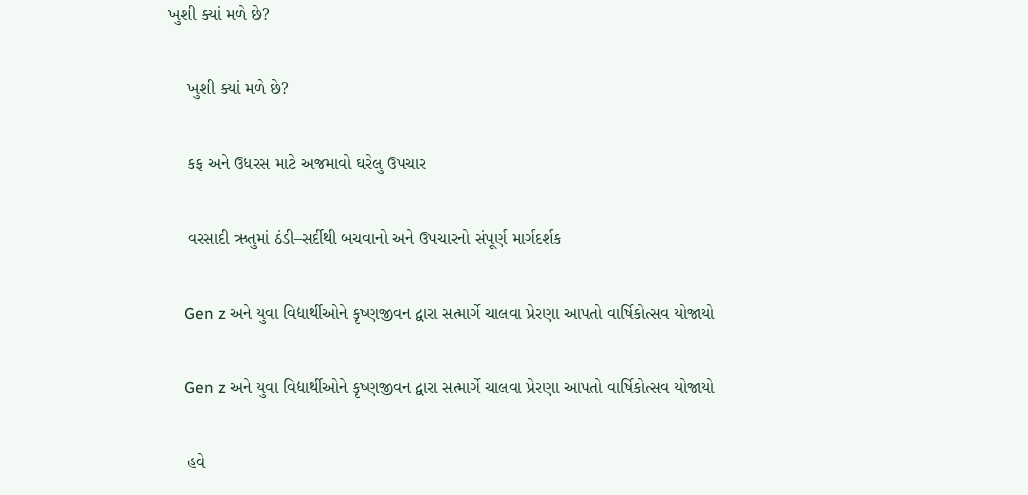ખુશી ક્યાં મળે છે?

    ખુશી ક્યાં મળે છે?

    કફ અને ઉધરસ માટે અજમાવો ઘરેલુ ઉપચાર

    વરસાદી ઋતુમાં ઠંડી–સર્દીથી બચવાનો અને ઉપચારનો સંપૂર્ણ માર્ગદર્શક

    Gen z અને યુવા વિદ્યાર્થીઓને કૃષ્ણજીવન દ્વારા સત્માર્ગે ચાલવા પ્રેરણા આપતો વાર્ષિકોત્સવ યોજાયો

    Gen z અને યુવા વિદ્યાર્થીઓને કૃષ્ણજીવન દ્વારા સત્માર્ગે ચાલવા પ્રેરણા આપતો વાર્ષિકોત્સવ યોજાયો

    હવે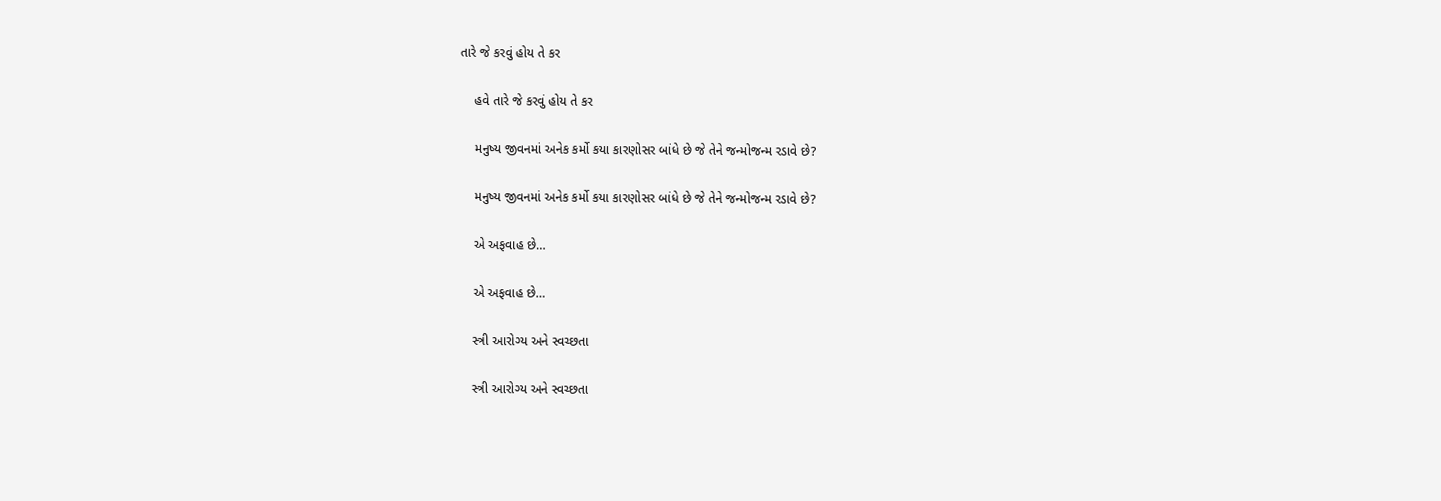તારે જે કરવું હોય તે કર

    હવે તારે જે કરવું હોય તે કર

    મનુષ્ય જીવનમાં અનેક કર્મો કયા કારણોસર બાંધે છે જે તેને જન્મોજન્મ રડાવે છે?

    મનુષ્ય જીવનમાં અનેક કર્મો કયા કારણોસર બાંધે છે જે તેને જન્મોજન્મ રડાવે છે?

    એ અફવાહ છે…

    એ અફવાહ છે…

    સ્ત્રી આરોગ્ય અને સ્વચ્છતા

    સ્ત્રી આરોગ્ય અને સ્વચ્છતા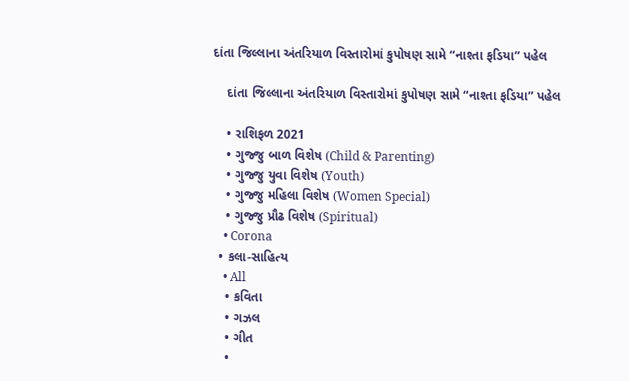દાંતા જિલ્લાના અંતરિયાળ વિસ્તારોમાં કુપોષણ સામે “નાશ્તા ફડિયા” પહેલ

    દાંતા જિલ્લાના અંતરિયાળ વિસ્તારોમાં કુપોષણ સામે “નાશ્તા ફડિયા” પહેલ

    • રાશિફળ 2021
    • ગુજ્જુ બાળ વિશેષ (Child & Parenting)
    • ગુજ્જુ યુવા વિશેષ (Youth)
    • ગુજ્જુ મહિલા વિશેષ (Women Special)
    • ગુજ્જુ પ્રૌઢ વિશેષ (Spiritual)
    • Corona
  • કલા-સાહિત્ય
    • All
    • કવિતા
    • ગઝલ
    • ગીત
    •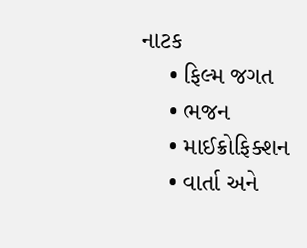નાટક
    • ફિલ્મ જગત
    • ભજન
    • માઈક્રોફિક્શન
    • વાર્તા અને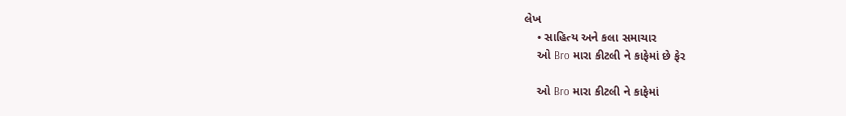લેખ
    • સાહિત્ય અને કલા સમાચાર
    ઓ Bro મારા કીટલી ને કાફેમાં છે ફેર

    ઓ Bro મારા કીટલી ને કાફેમાં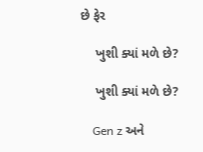છે ફેર

    ખુશી ક્યાં મળે છે?

    ખુશી ક્યાં મળે છે?

    Gen z અને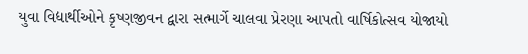યુવા વિદ્યાર્થીઓને કૃષ્ણજીવન દ્વારા સત્માર્ગે ચાલવા પ્રેરણા આપતો વાર્ષિકોત્સવ યોજાયો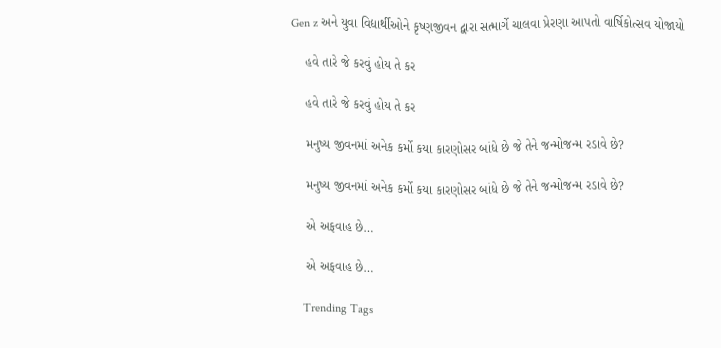Gen z અને યુવા વિદ્યાર્થીઓને કૃષ્ણજીવન દ્વારા સત્માર્ગે ચાલવા પ્રેરણા આપતો વાર્ષિકોત્સવ યોજાયો

    હવે તારે જે કરવું હોય તે કર

    હવે તારે જે કરવું હોય તે કર

    મનુષ્ય જીવનમાં અનેક કર્મો કયા કારણોસર બાંધે છે જે તેને જન્મોજન્મ રડાવે છે?

    મનુષ્ય જીવનમાં અનેક કર્મો કયા કારણોસર બાંધે છે જે તેને જન્મોજન્મ રડાવે છે?

    એ અફવાહ છે…

    એ અફવાહ છે…

    Trending Tags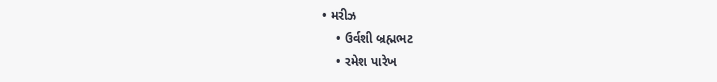• મરીઝ
    • ઉર્વશી બ્રહ્મભટ
    • રમેશ પારેખ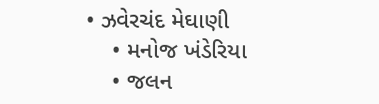• ઝવેરચંદ મેઘાણી
    • મનોજ ખંડેરિયા
    • જલન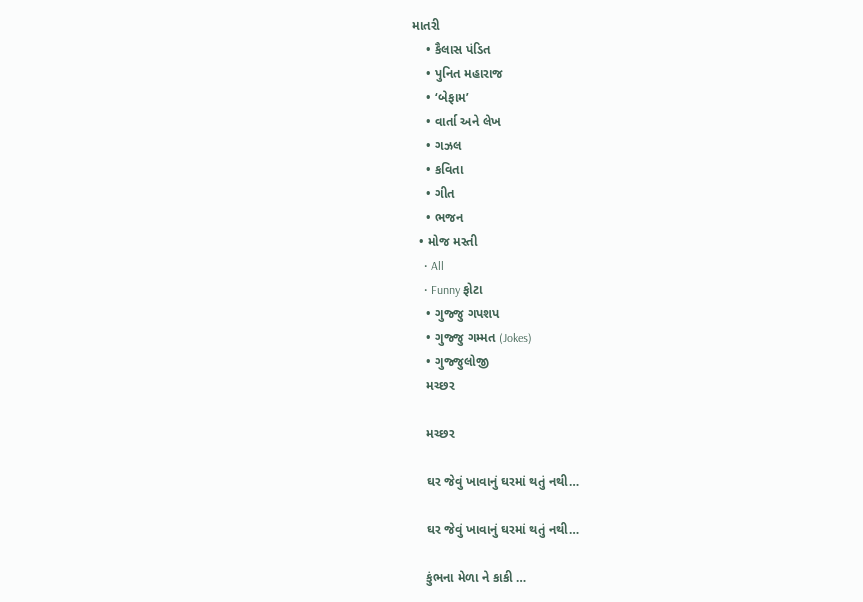માતરી
    • કૈલાસ પંડિત
    • પુનિત મહારાજ
    • ‘બેફામ’
    • વાર્તા અને લેખ
    • ગઝલ
    • કવિતા
    • ગીત
    • ભજન
  • મોજ મસ્તી
    • All
    • Funny ફોટા
    • ગુજ્જુ ગપશપ
    • ગુજ્જુ ગમ્મત (Jokes)
    • ગુજ્જુલોજી
    મચ્છર

    મચ્છર

    ઘર જેવું ખાવાનું ઘરમાં થતું નથી…

    ઘર જેવું ખાવાનું ઘરમાં થતું નથી…

    કુંભના મેળા ને કાકી …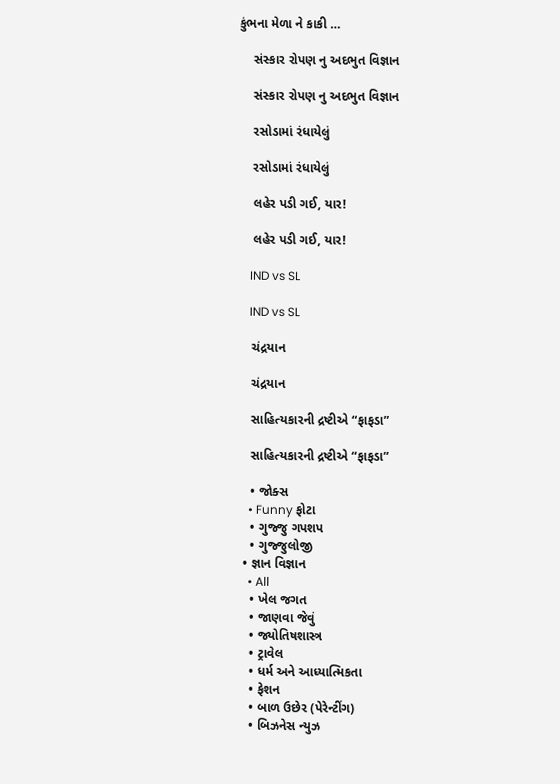કુંભના મેળા ને કાકી …

    સંસ્કાર રોપણ નુ અદભુત વિજ્ઞાન

    સંસ્કાર રોપણ નુ અદભુત વિજ્ઞાન

    રસોડામાં રંધાયેલું

    રસોડામાં રંધાયેલું

    લહેર પડી ગઈ, યાર!

    લહેર પડી ગઈ, યાર!

    IND vs SL

    IND vs SL

    ચંદ્રયાન

    ચંદ્રયાન

    સાહિત્યકારની દ્રષ્ટીએ “ફાફડા”

    સાહિત્યકારની દ્રષ્ટીએ “ફાફડા”

    • જોક્સ
    • Funny ફોટા
    • ગુજ્જુ ગપશપ
    • ગુજ્જુલોજી
  • જ્ઞાન વિજ્ઞાન
    • All
    • ખેલ જગત
    • જાણવા જેવું
    • જ્યોતિષશાસ્ત્ર
    • ટ્રાવેલ
    • ધર્મ અને આધ્યાત્મિકતા
    • ફેશન
    • બાળ ઉછેર (પેરેન્ટીંગ)
    • બિઝનેસ ન્યુઝ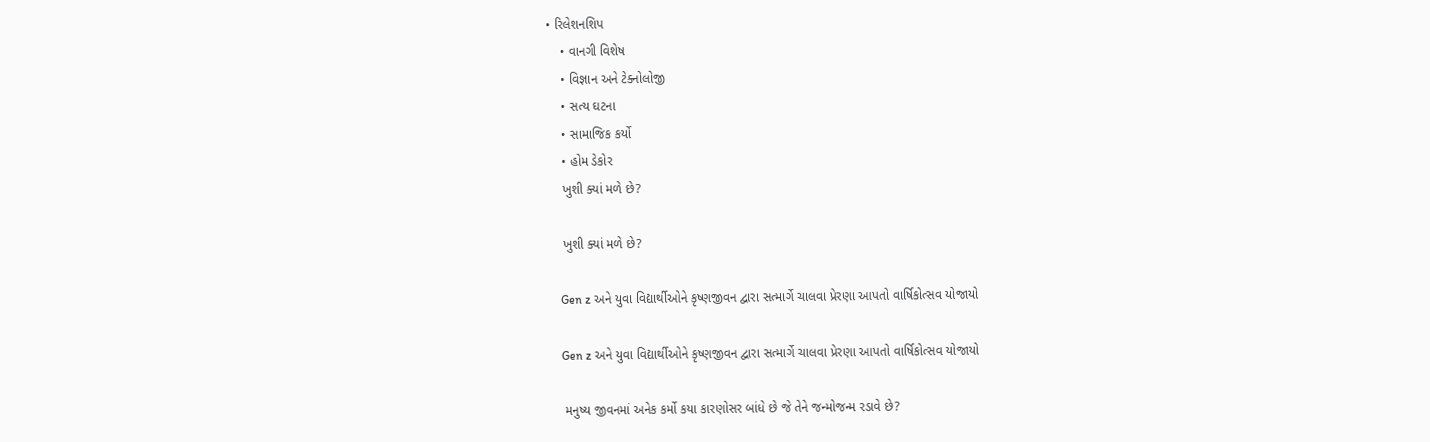• રિલેશનશિપ
    • વાનગી વિશેષ
    • વિજ્ઞાન અને ટેક્નોલોજી
    • સત્ય ઘટના
    • સામાજિક કર્યો
    • હોમ ડેકોર
    ખુશી ક્યાં મળે છે?

    ખુશી ક્યાં મળે છે?

    Gen z અને યુવા વિદ્યાર્થીઓને કૃષ્ણજીવન દ્વારા સત્માર્ગે ચાલવા પ્રેરણા આપતો વાર્ષિકોત્સવ યોજાયો

    Gen z અને યુવા વિદ્યાર્થીઓને કૃષ્ણજીવન દ્વારા સત્માર્ગે ચાલવા પ્રેરણા આપતો વાર્ષિકોત્સવ યોજાયો

    મનુષ્ય જીવનમાં અનેક કર્મો કયા કારણોસર બાંધે છે જે તેને જન્મોજન્મ રડાવે છે?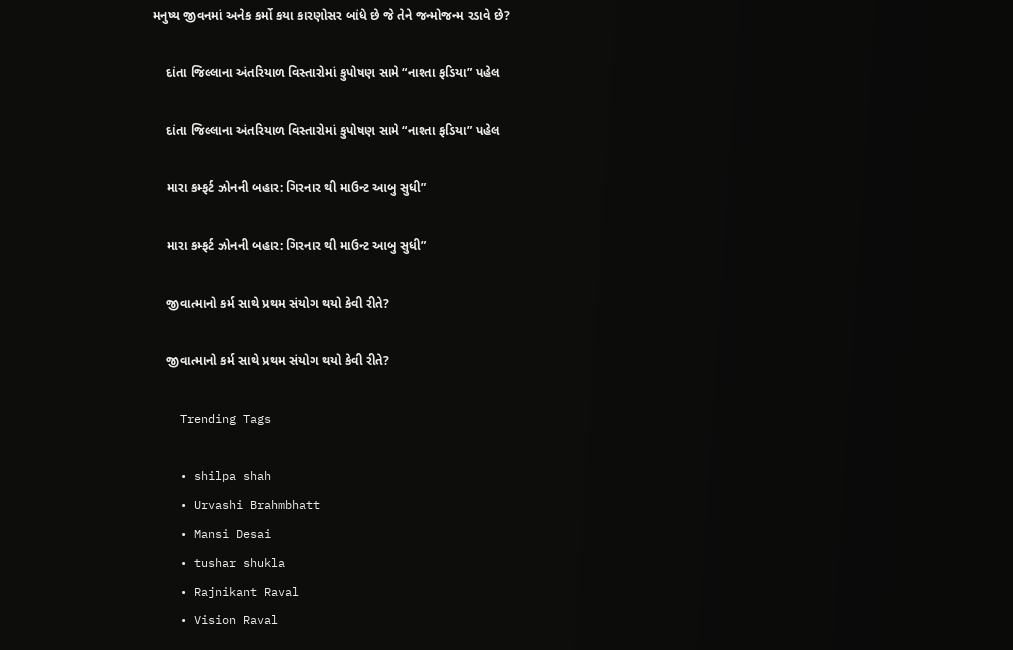મનુષ્ય જીવનમાં અનેક કર્મો કયા કારણોસર બાંધે છે જે તેને જન્મોજન્મ રડાવે છે?

    દાંતા જિલ્લાના અંતરિયાળ વિસ્તારોમાં કુપોષણ સામે “નાશ્તા ફડિયા” પહેલ

    દાંતા જિલ્લાના અંતરિયાળ વિસ્તારોમાં કુપોષણ સામે “નાશ્તા ફડિયા” પહેલ

    મારા કમ્ફર્ટ ઝોનની બહાર: ગિરનાર થી માઉન્ટ આબુ સુધી”

    મારા કમ્ફર્ટ ઝોનની બહાર: ગિરનાર થી માઉન્ટ આબુ સુધી”

    જીવાત્માનો કર્મ સાથે પ્રથમ સંયોગ થયો કેવી રીતે?

    જીવાત્માનો કર્મ સાથે પ્રથમ સંયોગ થયો કેવી રીતે?

    Trending Tags

    • shilpa shah
    • Urvashi Brahmbhatt
    • Mansi Desai
    • tushar shukla
    • Rajnikant Raval
    • Vision Raval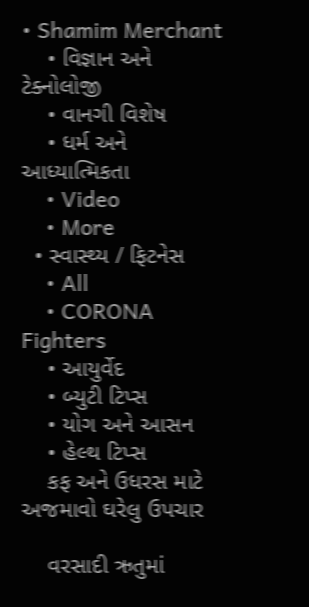• Shamim Merchant
    • વિજ્ઞાન અને ટેક્નોલોજી
    • વાનગી વિશેષ
    • ધર્મ અને આધ્યાત્મિકતા
    • Video
    • More
  • સ્વાસ્થ્ય / ફિટનેસ
    • All
    • CORONA Fighters
    • આયુર્વેદ
    • બ્યુટી ટિપ્સ
    • યોગ અને આસન
    • હેલ્થ ટિપ્સ
    કફ અને ઉધરસ માટે અજમાવો ઘરેલુ ઉપચાર

    વરસાદી ઋતુમાં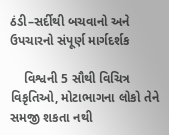ઠંડી–સર્દીથી બચવાનો અને ઉપચારનો સંપૂર્ણ માર્ગદર્શક

    વિશ્વની 5 સૌથી વિચિત્ર વિકૃતિઓ, મોટાભાગના લોકો તેને સમજી શકતા નથી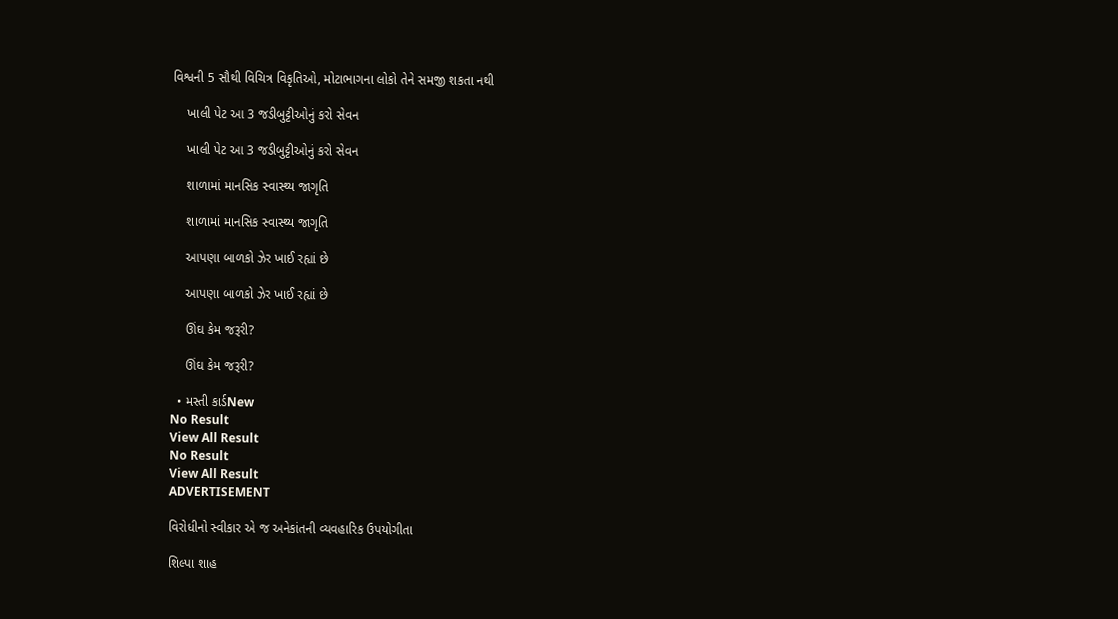વિશ્વની 5 સૌથી વિચિત્ર વિકૃતિઓ, મોટાભાગના લોકો તેને સમજી શકતા નથી

    ખાલી પેટ આ 3 જડીબુટ્ટીઓનું કરો સેવન

    ખાલી પેટ આ 3 જડીબુટ્ટીઓનું કરો સેવન

    શાળામાં માનસિક સ્વાસ્થ્ય જાગૃતિ

    શાળામાં માનસિક સ્વાસ્થ્ય જાગૃતિ

    આપણા બાળકો ઝેર ખાઈ રહ્યાં છે

    આપણા બાળકો ઝેર ખાઈ રહ્યાં છે

    ઊંઘ કેમ જરૂરી?

    ઊંઘ કેમ જરૂરી?

  • મસ્તી કાર્ડNew
No Result
View All Result
No Result
View All Result
ADVERTISEMENT

વિરોધીનો સ્વીકાર એ જ અનેકાંતની વ્યવહારિક ઉપયોગીતા

શિલ્પા શાહ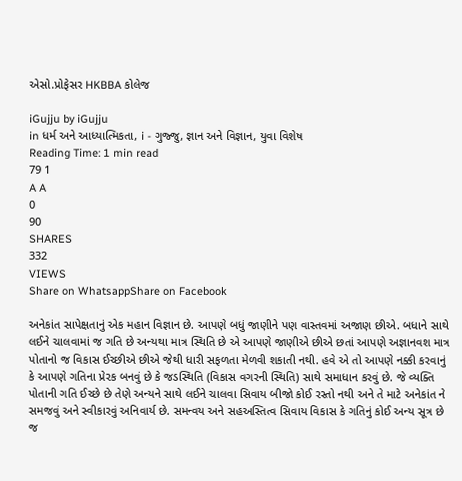એસો.પ્રોફેસર HKBBA કોલેજ

iGujju by iGujju
in ધર્મ અને આધ્યાત્મિકતા, i - ગુજ્જુ, જ્ઞાન અને વિજ્ઞાન, યુવા વિશેષ
Reading Time: 1 min read
79 1
A A
0
90
SHARES
332
VIEWS
Share on WhatsappShare on Facebook

અનેકાંત સાપેક્ષતાનું એક મહાન વિજ્ઞાન છે. આપણે બધું જાણીને પણ વાસ્તવમાં અજાણ છીએ. બધાને સાથે લઈને ચાલવામાં જ ગતિ છે અન્યથા માત્ર સ્થિતિ છે એ આપણે જાણીએ છીએ છતાં આપણે અજ્ઞાનવશ માત્ર પોતાનો જ વિકાસ ઈચ્છીએ છીએ જેથી ધારી સફળતા મેળવી શકાતી નથી. હવે એ તો આપણે નક્કી કરવાનું કે આપણે ગતિના પ્રેરક બનવું છે કે જડસ્થિતિ (વિકાસ વગરની સ્થિતિ) સાથે સમાધાન કરવું છે. જે વ્યક્તિ પોતાની ગતિ ઈચ્છે છે તેણે અન્યને સાથે લઈને ચાલવા સિવાય બીજો કોઈ રસ્તો નથી અને તે માટે અનેકાંત ને સમજવું અને સ્વીકારવું અનિવાર્ય છે. સમન્વય અને સહઅસ્તિત્વ સિવાય વિકાસ કે ગતિનું કોઈ અન્ય સૂત્ર છે જ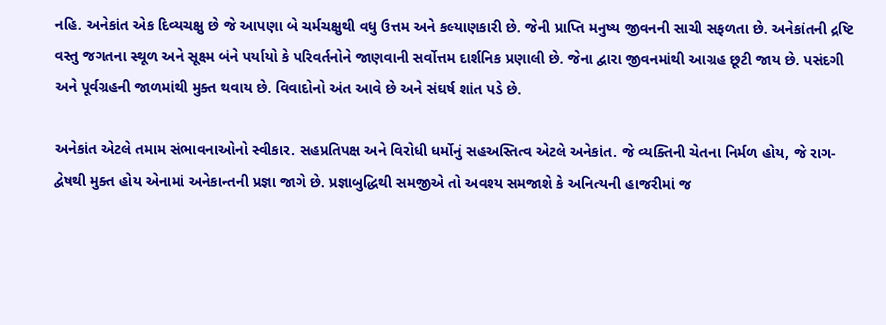નહિ. અનેકાંત એક દિવ્યચક્ષુ છે જે આપણા બે ચર્મચક્ષુથી વધુ ઉત્તમ અને કલ્યાણકારી છે. જેની પ્રાપ્તિ મનુષ્ય જીવનની સાચી સફળતા છે. અનેકાંતની દ્રષ્ટિ વસ્તુ જગતના સ્થૂળ અને સૂક્ષ્મ બંને પર્યાયો કે પરિવર્તનોને જાણવાની સર્વોત્તમ દાર્શનિક પ્રણાલી છે. જેના દ્વારા જીવનમાંથી આગ્રહ છૂટી જાય છે. પસંદગી અને પૂર્વગ્રહની જાળમાંથી મુક્ત થવાય છે. વિવાદોનો અંત આવે છે અને સંઘર્ષ શાંત પડે છે.

અનેકાંત એટલે તમામ સંભાવનાઓનો સ્વીકાર. સહપ્રતિપક્ષ અને વિરોધી ધર્મોનું સહઅસ્તિત્વ એટલે અનેકાંત. જે વ્યક્તિની ચેતના નિર્મળ હોય, જે રાગ-દ્વેષથી મુક્ત હોય એનામાં અનેકાન્તની પ્રજ્ઞા જાગે છે. પ્રજ્ઞાબુદ્ધિથી સમજીએ તો અવશ્ય સમજાશે કે અનિત્યની હાજરીમાં જ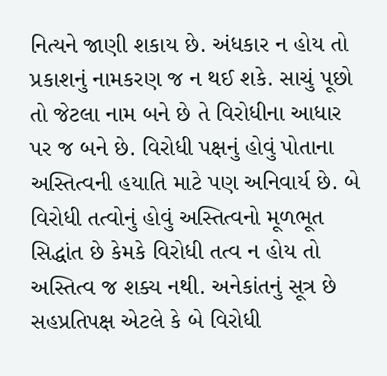નિત્યને જાણી શકાય છે. અંધકાર ન હોય તો પ્રકાશનું નામકરણ જ ન થઈ શકે. સાચું પૂછો તો જેટલા નામ બને છે તે વિરોધીના આધાર પર જ બને છે. વિરોધી પક્ષનું હોવું પોતાના અસ્તિત્વની હયાતિ માટે પણ અનિવાર્ય છે. બે વિરોધી તત્વોનું હોવું અસ્તિત્વનો મૂળભૂત સિદ્ધાંત છે કેમકે વિરોધી તત્વ ન હોય તો અસ્તિત્વ જ શક્ય નથી. અનેકાંતનું સૂત્ર છે સહપ્રતિપક્ષ એટલે કે બે વિરોધી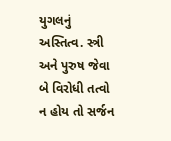યુગલનું અસ્તિત્વ. સ્ત્રી અને પુરુષ જેવા બે વિરોધી તત્વો ન હોય તો સર્જન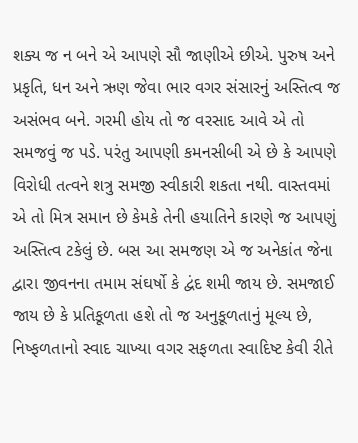શક્ય જ ન બને એ આપણે સૌ જાણીએ છીએ. પુરુષ અને પ્રકૃતિ, ધન અને ઋણ જેવા ભાર વગર સંસારનું અસ્તિત્વ જ અસંભવ બને. ગરમી હોય તો જ વરસાદ આવે એ તો સમજવું જ પડે. પરંતુ આપણી કમનસીબી એ છે કે આપણે વિરોધી તત્વને શત્રુ સમજી સ્વીકારી શકતા નથી. વાસ્તવમાં એ તો મિત્ર સમાન છે કેમકે તેની હયાતિને કારણે જ આપણું અસ્તિત્વ ટકેલું છે. બસ આ સમજણ એ જ અનેકાંત જેના દ્વારા જીવનના તમામ સંઘર્ષો કે દ્વંદ શમી જાય છે. સમજાઈ જાય છે કે પ્રતિકૂળતા હશે તો જ અનુકૂળતાનું મૂલ્ય છે, નિષ્ફળતાનો સ્વાદ ચાખ્યા વગર સફળતા સ્વાદિષ્ટ કેવી રીતે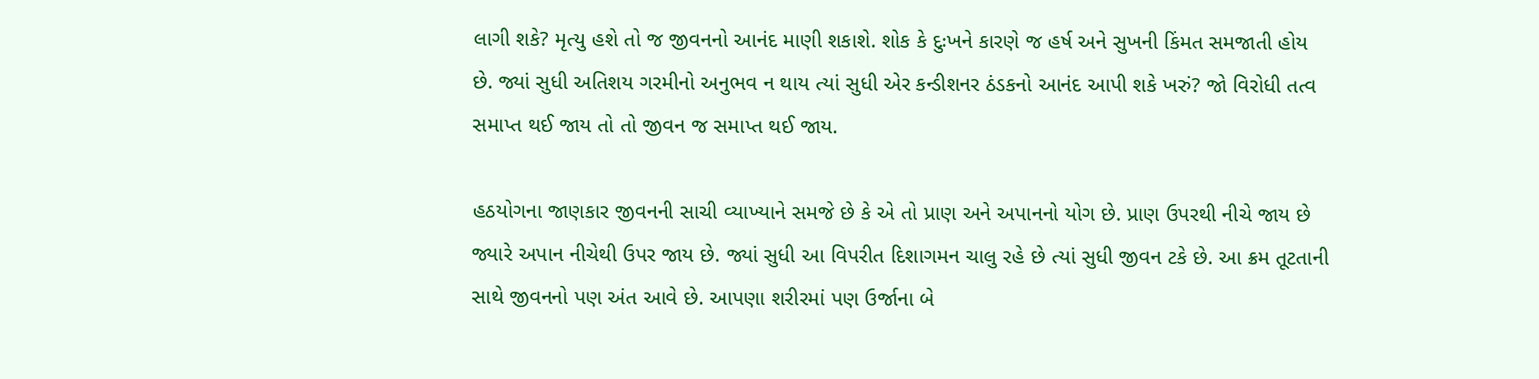લાગી શકે? મૃત્યુ હશે તો જ જીવનનો આનંદ માણી શકાશે. શોક કે દુઃખને કારણે જ હર્ષ અને સુખની કિંમત સમજાતી હોય છે. જ્યાં સુધી અતિશય ગરમીનો અનુભવ ન થાય ત્યાં સુધી એર કન્ડીશનર ઠંડકનો આનંદ આપી શકે ખરું? જો વિરોધી તત્વ સમાપ્ત થઈ જાય તો તો જીવન જ સમાપ્ત થઈ જાય.

હઠયોગના જાણકાર જીવનની સાચી વ્યાખ્યાને સમજે છે કે એ તો પ્રાણ અને અપાનનો યોગ છે. પ્રાણ ઉપરથી નીચે જાય છે જ્યારે અપાન નીચેથી ઉપર જાય છે. જ્યાં સુધી આ વિપરીત દિશાગમન ચાલુ રહે છે ત્યાં સુધી જીવન ટકે છે. આ ક્રમ તૂટતાની સાથે જીવનનો પણ અંત આવે છે. આપણા શરીરમાં પણ ઉર્જાના બે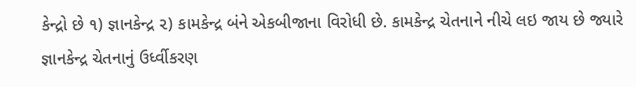કેન્દ્રો છે ૧) જ્ઞાનકેન્દ્ર ૨) કામકેન્દ્ર બંને એકબીજાના વિરોધી છે. કામકેન્દ્ર ચેતનાને નીચે લઇ જાય છે જ્યારે જ્ઞાનકેન્દ્ર ચેતનાનું ઉર્ધ્વીકરણ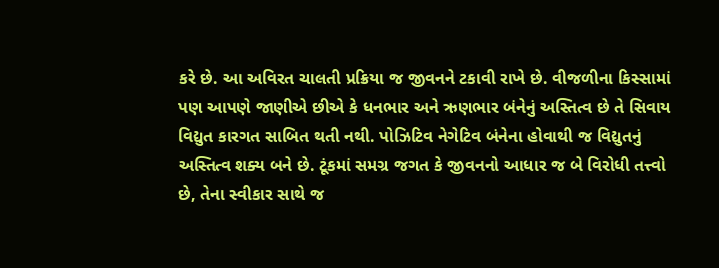કરે છે. આ અવિરત ચાલતી પ્રક્રિયા જ જીવનને ટકાવી રાખે છે. વીજળીના કિસ્સામાં પણ આપણે જાણીએ છીએ કે ધનભાર અને ઋણભાર બંનેનું અસ્તિત્વ છે તે સિવાય વિદ્યુત કારગત સાબિત થતી નથી. પોઝિટિવ નેગેટિવ બંનેના હોવાથી જ વિદ્યુતનું અસ્તિત્વ શક્ય બને છે. ટૂંકમાં સમગ્ર જગત કે જીવનનો આધાર જ બે વિરોધી તત્ત્વો છે, તેના સ્વીકાર સાથે જ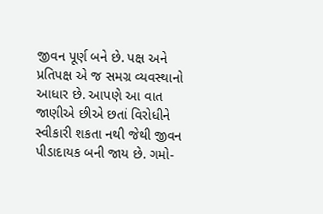જીવન પૂર્ણ બને છે. પક્ષ અને પ્રતિપક્ષ એ જ સમગ્ર વ્યવસ્થાનો આધાર છે. આપણે આ વાત જાણીએ છીએ છતાં વિરોધીને સ્વીકારી શકતા નથી જેથી જીવન પીડાદાયક બની જાય છે. ગમો-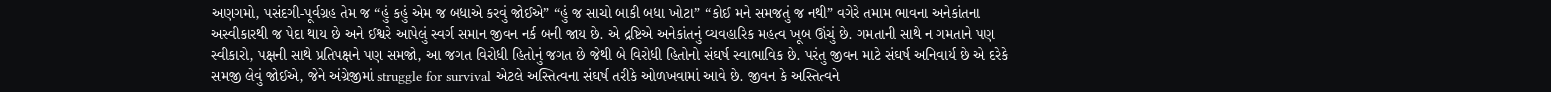અણગમો, પસંદગી-પૂર્વગ્રહ તેમ જ “હું કહું એમ જ બધાએ કરવું જોઈએ” “હું જ સાચો બાકી બધા ખોટા” “કોઈ મને સમજતું જ નથી” વગેરે તમામ ભાવના અનેકાંતના અસ્વીકારથી જ પેદા થાય છે અને ઈશ્વરે આપેલું સ્વર્ગ સમાન જીવન નર્ક બની જાય છે. એ દ્રષ્ટિએ અનેકાંતનું વ્યવહારિક મહત્વ ખૂબ ઊંચું છે. ગમતાની સાથે ન ગમતાને પણ સ્વીકારો, પક્ષની સાથે પ્રતિપક્ષને પણ સમજો, આ જગત વિરોધી હિતોનું જગત છે જેથી બે વિરોધી હિતોનો સંઘર્ષ સ્વાભાવિક છે. પરંતુ જીવન માટે સંઘર્ષ અનિવાર્ય છે એ દરેકે સમજી લેવું જોઈએ, જેને અંગ્રેજીમાં struggle for survival એટલે અસ્તિત્વના સંઘર્ષ તરીકે ઓળખવામાં આવે છે. જીવન કે અસ્તિત્વને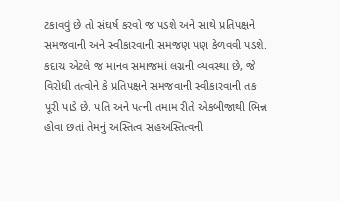ટકાવવું છે તો સંઘર્ષ કરવો જ પડશે અને સાથે પ્રતિપક્ષને સમજવાની અને સ્વીકારવાની સમજણ પણ કેળવવી પડશે. કદાચ એટલે જ માનવ સમાજમાં લગ્નની વ્યવસ્થા છે, જે વિરોધી તત્વોને કે પ્રતિપક્ષને સમજવાની સ્વીકારવાની તક પૂરી પાડે છે. પતિ અને પત્ની તમામ રીતે એકબીજાથી ભિન્ન હોવા છતાં તેમનું અસ્તિત્વ સહઅસ્તિત્વની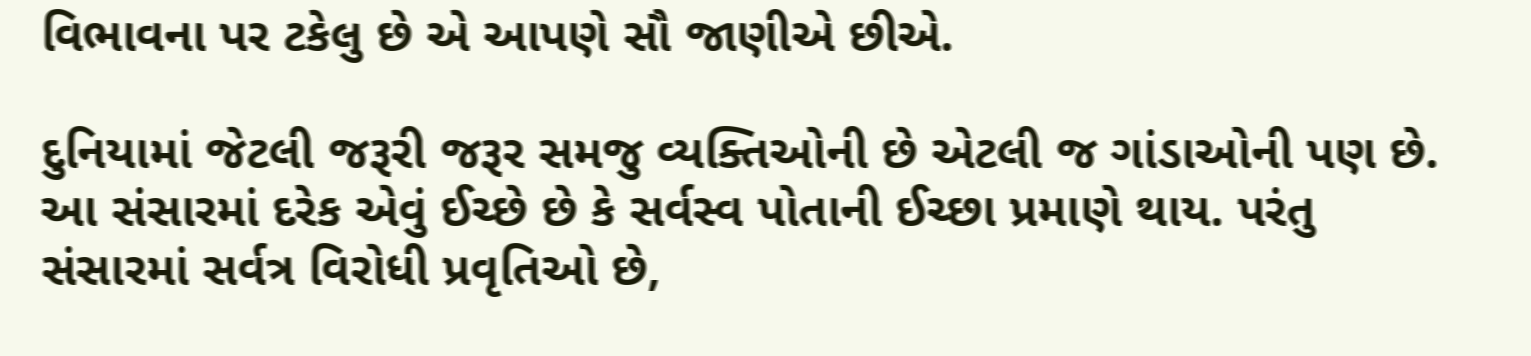વિભાવના પર ટકેલુ છે એ આપણે સૌ જાણીએ છીએ.

દુનિયામાં જેટલી જરૂરી જરૂર સમજુ વ્યક્તિઓની છે એટલી જ ગાંડાઓની પણ છે. આ સંસારમાં દરેક એવું ઈચ્છે છે કે સર્વસ્વ પોતાની ઈચ્છા પ્રમાણે થાય. પરંતુ સંસારમાં સર્વત્ર વિરોધી પ્રવૃતિઓ છે,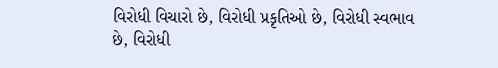વિરોધી વિચારો છે, વિરોધી પ્રકૃતિઓ છે, વિરોધી સ્વભાવ છે, વિરોધી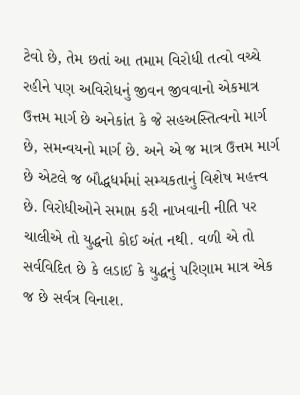ટેવો છે, તેમ છતાં આ તમામ વિરોધી તત્વો વચ્ચે રહીને પણ અવિરોધનું જીવન જીવવાનો એકમાત્ર ઉત્તમ માર્ગ છે અનેકાંત કે જે સહઅસ્તિત્વનો માર્ગ છે, સમન્વયનો માર્ગ છે. અને એ જ માત્ર ઉત્તમ માર્ગ છે એટલે જ બૌદ્ધધર્મમાં સમ્યકતાનું વિશેષ મહત્ત્વ છે. વિરોધીઓને સમાપ્ત કરી નાખવાની નીતિ પર ચાલીએ તો યુદ્ધનો કોઈ અંત નથી. વળી એ તો સર્વવિદિત છે કે લડાઈ કે યુદ્ધનું પરિણામ માત્ર એક જ છે સર્વત્ર વિનાશ.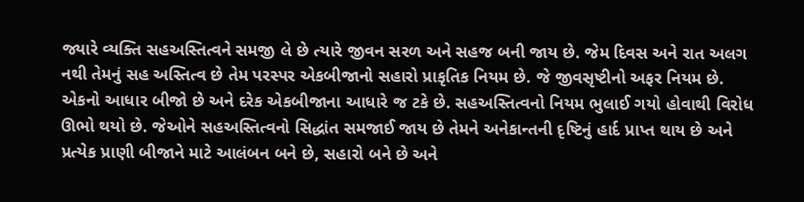જ્યારે વ્યક્તિ સહઅસ્તિત્વને સમજી લે છે ત્યારે જીવન સરળ અને સહજ બની જાય છે. જેમ દિવસ અને રાત અલગ નથી તેમનું સહ અસ્તિત્વ છે તેમ પરસ્પર એકબીજાનો સહારો પ્રાકૃતિક નિયમ છે. જે જીવસૃષ્ટીનો અફર નિયમ છે. એકનો આધાર બીજો છે અને દરેક એકબીજાના આધારે જ ટકે છે. સહઅસ્તિત્વનો નિયમ ભુલાઈ ગયો હોવાથી વિરોધ ઊભો થયો છે. જેઓને સહઅસ્તિત્વનો સિદ્ધાંત સમજાઈ જાય છે તેમને અનેકાન્તની દૃષ્ટિનું હાર્દ પ્રાપ્ત થાય છે અને પ્રત્યેક પ્રાણી બીજાને માટે આલંબન બને છે, સહારો બને છે અને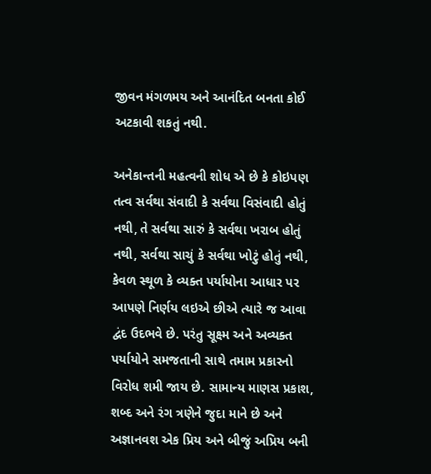જીવન મંગળમય અને આનંદિત બનતા કોઈ અટકાવી શકતું નથી.

અનેકાન્તની મહત્વની શોધ એ છે કે કોઇપણ તત્વ સર્વથા સંવાદી કે સર્વથા વિસંવાદી હોતું નથી, તે સર્વથા સારું કે સર્વથા ખરાબ હોતું નથી, સર્વથા સાચું કે સર્વથા ખોટું હોતું નથી, કેવળ સ્થૂળ કે વ્યક્ત પર્યાયોના આધાર પર આપણે નિર્ણય લઇએ છીએ ત્યારે જ આવા દ્વંદ ઉદભવે છે. પરંતુ સૂક્ષ્મ અને અવ્યક્ત પર્યાયોને સમજતાની સાથે તમામ પ્રકારનો વિરોધ શમી જાય છે. સામાન્ય માણસ પ્રકાશ, શબ્દ અને રંગ ત્રણેને જુદા માને છે અને અજ્ઞાનવશ એક પ્રિય અને બીજું અપ્રિય બની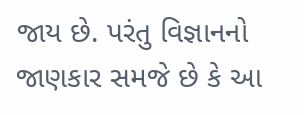જાય છે. પરંતુ વિજ્ઞાનનો જાણકાર સમજે છે કે આ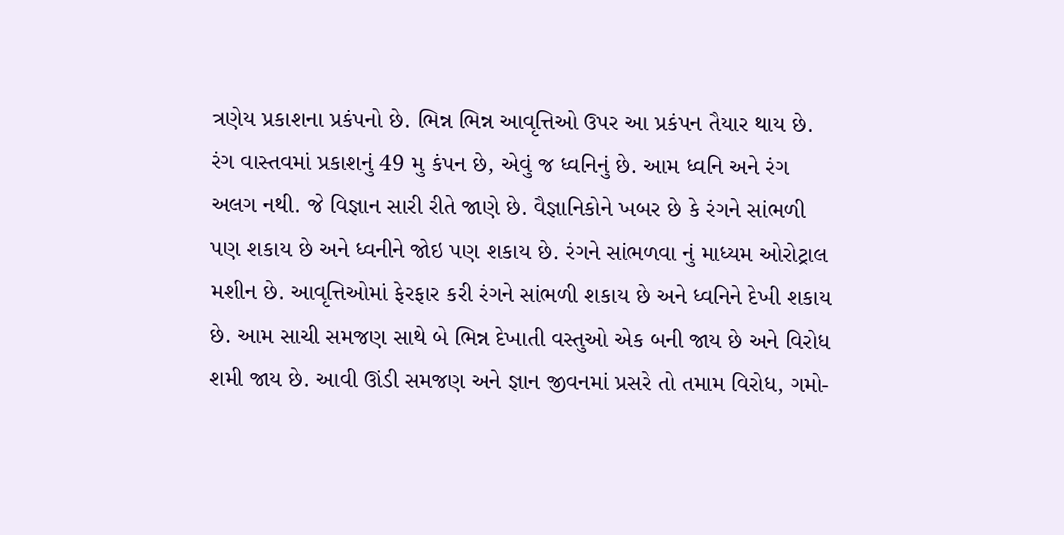ત્રણેય પ્રકાશના પ્રકંપનો છે. ભિન્ન ભિન્ન આવૃત્તિઓ ઉપર આ પ્રકંપન તૈયાર થાય છે. રંગ વાસ્તવમાં પ્રકાશનું 49 મુ કંપન છે, એવું જ ધ્વનિનું છે. આમ ધ્વનિ અને રંગ અલગ નથી. જે વિજ્ઞાન સારી રીતે જાણે છે. વૈજ્ઞાનિકોને ખબર છે કે રંગને સાંભળી પણ શકાય છે અને ધ્વનીને જોઇ પણ શકાય છે. રંગને સાંભળવા નું માધ્યમ ઓરોટ્રાલ મશીન છે. આવૃત્તિઓમાં ફેરફાર કરી રંગને સાંભળી શકાય છે અને ધ્વનિને દેખી શકાય છે. આમ સાચી સમજણ સાથે બે ભિન્ન દેખાતી વસ્તુઓ એક બની જાય છે અને વિરોધ શમી જાય છે. આવી ઊંડી સમજણ અને જ્ઞાન જીવનમાં પ્રસરે તો તમામ વિરોધ, ગમો-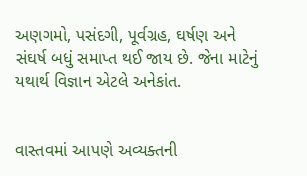અણગમો, પસંદગી, પૂર્વગ્રહ, ઘર્ષણ અને સંઘર્ષ બધું સમાપ્ત થઈ જાય છે. જેના માટેનું યથાર્થ વિજ્ઞાન એટલે અનેકાંત.


વાસ્તવમાં આપણે અવ્યક્તની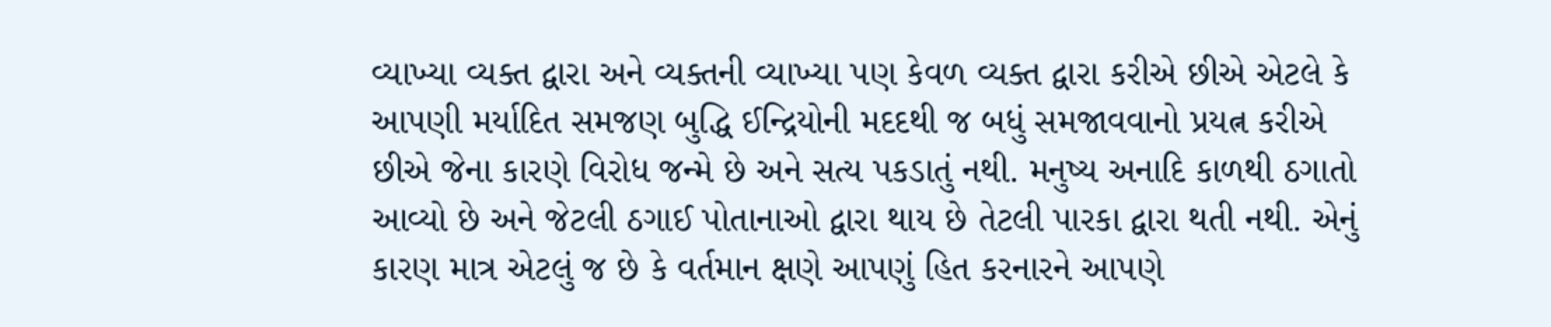વ્યાખ્યા વ્યક્ત દ્વારા અને વ્યક્તની વ્યાખ્યા પણ કેવળ વ્યક્ત દ્વારા કરીએ છીએ એટલે કે આપણી મર્યાદિત સમજણ બુદ્ધિ ઈન્દ્રિયોની મદદથી જ બધું સમજાવવાનો પ્રયત્ન કરીએ છીએ જેના કારણે વિરોધ જન્મે છે અને સત્ય પકડાતું નથી. મનુષ્ય અનાદિ કાળથી ઠગાતો આવ્યો છે અને જેટલી ઠગાઈ પોતાનાઓ દ્વારા થાય છે તેટલી પારકા દ્વારા થતી નથી. એનું કારણ માત્ર એટલું જ છે કે વર્તમાન ક્ષણે આપણું હિત કરનારને આપણે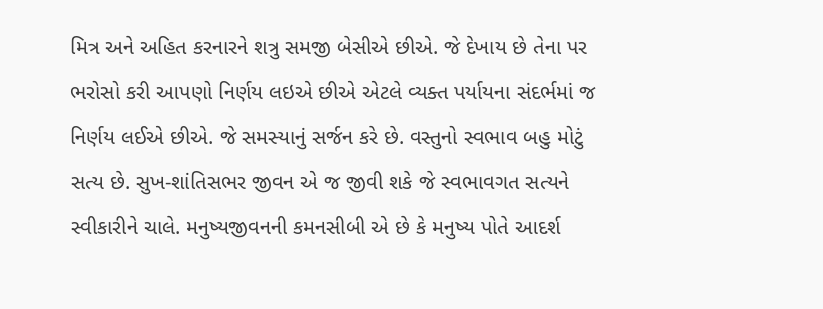મિત્ર અને અહિત કરનારને શત્રુ સમજી બેસીએ છીએ. જે દેખાય છે તેના પર ભરોસો કરી આપણો નિર્ણય લઇએ છીએ એટલે વ્યક્ત પર્યાયના સંદર્ભમાં જ નિર્ણય લઈએ છીએ. જે સમસ્યાનું સર્જન કરે છે. વસ્તુનો સ્વભાવ બહુ મોટું સત્ય છે. સુખ-શાંતિસભર જીવન એ જ જીવી શકે જે સ્વભાવગત સત્યને સ્વીકારીને ચાલે. મનુષ્યજીવનની કમનસીબી એ છે કે મનુષ્ય પોતે આદર્શ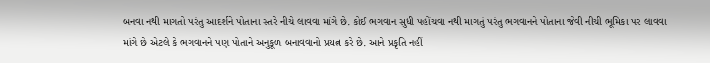બનવા નથી માગતો પરંતુ આદર્શને પોતાના સ્તરે નીચે લાવવા માંગે છે. કોઈ ભગવાન સુધી પહોંચવા નથી માગતું પરંતુ ભગવાનને પોતાના જેવી નીચી ભૂમિકા પર લાવવા માંગે છે એટલે કે ભગવાનને પણ પોતાને અનુકૂળ બનાવવાનો પ્રયત્ન કરે છે. આને પ્રકૃતિ નહીં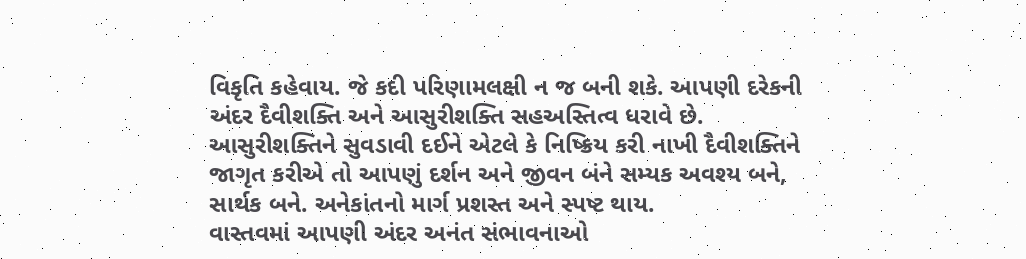વિકૃતિ કહેવાય. જે કદી પરિણામલક્ષી ન જ બની શકે. આપણી દરેકની અંદર દૈવીશક્તિ અને આસુરીશક્તિ સહઅસ્તિત્વ ધરાવે છે. આસુરીશક્તિને સુવડાવી દઈને એટલે કે નિષ્ક્રિય કરી નાખી દૈવીશક્તિને જાગૃત કરીએ તો આપણું દર્શન અને જીવન બંને સમ્યક અવશ્ય બને, સાર્થક બને. અનેકાંતનો માર્ગ પ્રશસ્ત અને સ્પષ્ટ થાય.
વાસ્તવમાં આપણી અંદર અનંત સંભાવનાઓ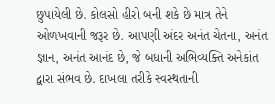છુપાયેલી છે. કોલસો હીરો બની શકે છે માત્ર તેને ઓળખવાની જરૂર છે. આપણી અંદર અનંત ચેતના, અનંત જ્ઞાન, અનંત આનંદ છે, જે બધાની અભિવ્યક્તિ અનેકાંત દ્વારા સંભવ છે. દાખલા તરીકે સ્વસ્થતાની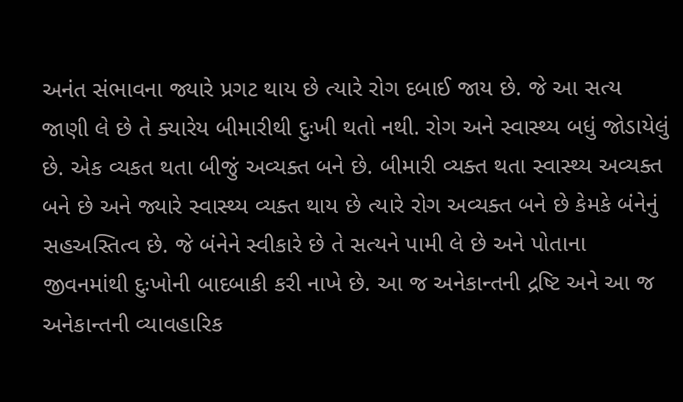અનંત સંભાવના જ્યારે પ્રગટ થાય છે ત્યારે રોગ દબાઈ જાય છે. જે આ સત્ય જાણી લે છે તે ક્યારેય બીમારીથી દુઃખી થતો નથી. રોગ અને સ્વાસ્થ્ય બધું જોડાયેલું છે. એક વ્યકત થતા બીજું અવ્યક્ત બને છે. બીમારી વ્યક્ત થતા સ્વાસ્થ્ય અવ્યક્ત બને છે અને જ્યારે સ્વાસ્થ્ય વ્યક્ત થાય છે ત્યારે રોગ અવ્યક્ત બને છે કેમકે બંનેનું સહઅસ્તિત્વ છે. જે બંનેને સ્વીકારે છે તે સત્યને પામી લે છે અને પોતાના જીવનમાંથી દુઃખોની બાદબાકી કરી નાખે છે. આ જ અનેકાન્તની દ્રષ્ટિ અને આ જ અનેકાન્તની વ્યાવહારિક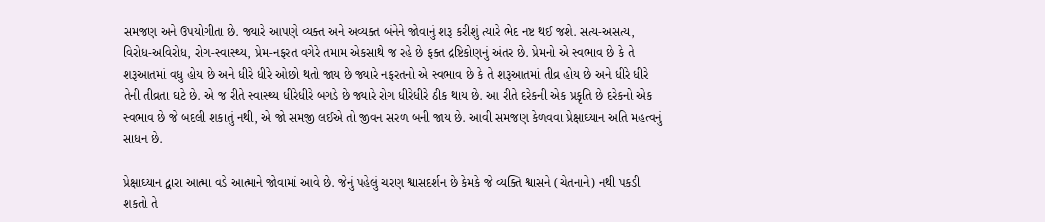સમજણ અને ઉપયોગીતા છે. જ્યારે આપણે વ્યક્ત અને અવ્યક્ત બંનેને જોવાનું શરૂ કરીશું ત્યારે ભેદ નષ્ટ થઈ જશે. સત્ય-અસત્ય, વિરોધ-અવિરોધ, રોગ-સ્વાસ્થ્ય, પ્રેમ-નફરત વગેરે તમામ એકસાથે જ રહે છે ફક્ત દ્રષ્ટિકોણનું અંતર છે. પ્રેમનો એ સ્વભાવ છે કે તે શરૂઆતમાં વધુ હોય છે અને ધીરે ધીરે ઓછો થતો જાય છે જ્યારે નફરતનો એ સ્વભાવ છે કે તે શરૂઆતમાં તીવ્ર હોય છે અને ધીરે ધીરે તેની તીવ્રતા ઘટે છે. એ જ રીતે સ્વાસ્થ્ય ધીરેધીરે બગડે છે જ્યારે રોગ ધીરેધીરે ઠીક થાય છે. આ રીતે દરેકની એક પ્રકૃતિ છે દરેકનો એક સ્વભાવ છે જે બદલી શકાતું નથી, એ જો સમજી લઈએ તો જીવન સરળ બની જાય છે. આવી સમજણ કેળવવા પ્રેક્ષાઘ્યાન અતિ મહત્વનું સાધન છે.

પ્રેક્ષાઘ્યાન દ્વારા આત્મા વડે આત્માને જોવામાં આવે છે. જેનું પહેલું ચરણ શ્વાસદર્શન છે કેમકે જે વ્યક્તિ શ્વાસને (ચેતનાને) નથી પકડી શકતો તે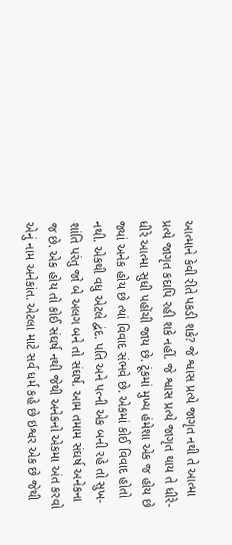આત્માને કેવી રીતે પકડી શકે? જે શ્વાસ પ્રત્યે જાગૃત નથી તે આત્મા પ્રત્યે જાગૃત કદાપિ રહી શકે નહીં. જે શ્વાસ પ્રત્યે જાગૃત થાય તે ધીરે-ધીરે આત્મા સુધી પહોંચી જાય છે. ટૂંકમાં મુખ્ય હંમેશા એક જ હોય છે જ્યાં અનેક હોય છે ત્યાં વિવાદ સંભવે છે. એકમાં કોઈ વિવાદ હોતો નથી. એકથી વધુ એટલે દ્વંદ. પતિ અને પત્ની એક બની રહે તો સુખ-શાંતિ પરંતુ જો બે અલગ બને તો સંઘર્ષ. આમ તમામ સંઘર્ષ અનેકના જ છે. એક હોય તો કોઈ સંઘર્ષ નથી જેથી અનેકનો એકમા અંત કરવો એનું નામ અનેકાંત. એટલા માટે સર્વ ધર્મ કહે છે ઇશ્વર એક છે જેથી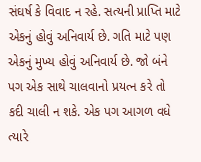સંઘર્ષ કે વિવાદ ન રહે. સત્યની પ્રાપ્તિ માટે એકનું હોવું અનિવાર્ય છે. ગતિ માટે પણ એકનું મુખ્ય હોવું અનિવાર્ય છે. જો બંને પગ એક સાથે ચાલવાનો પ્રયત્ન કરે તો કદી ચાલી ન શકે. એક પગ આગળ વધે ત્યારે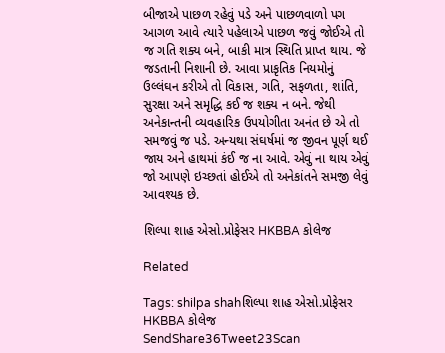બીજાએ પાછળ રહેવું પડે અને પાછળવાળો પગ આગળ આવે ત્યારે પહેલાએ પાછળ જવું જોઈએ તો જ ગતિ શક્ય બને, બાકી માત્ર સ્થિતિ પ્રાપ્ત થાય. જે જડતાની નિશાની છે. આવા પ્રાકૃતિક નિયમોનું ઉલ્લંઘન કરીએ તો વિકાસ, ગતિ, સફળતા, શાંતિ, સુરક્ષા અને સમૃદ્ધિ કઈ જ શક્ય ન બને. જેથી અનેકાન્તની વ્યવહારિક ઉપયોગીતા અનંત છે એ તો સમજવું જ પડે. અન્યથા સંઘર્ષમાં જ જીવન પૂર્ણ થઈ જાય અને હાથમાં કંઈ જ ના આવે. એવું ના થાય એવું જો આપણે ઇચ્છતાં હોઈએ તો અનેકાંતને સમજી લેવું આવશ્યક છે.

શિલ્પા શાહ એસો.પ્રોફેસર HKBBA કોલેજ

Related

Tags: shilpa shahશિલ્પા શાહ એસો.પ્રોફેસર HKBBA કોલેજ
SendShare36Tweet23Scan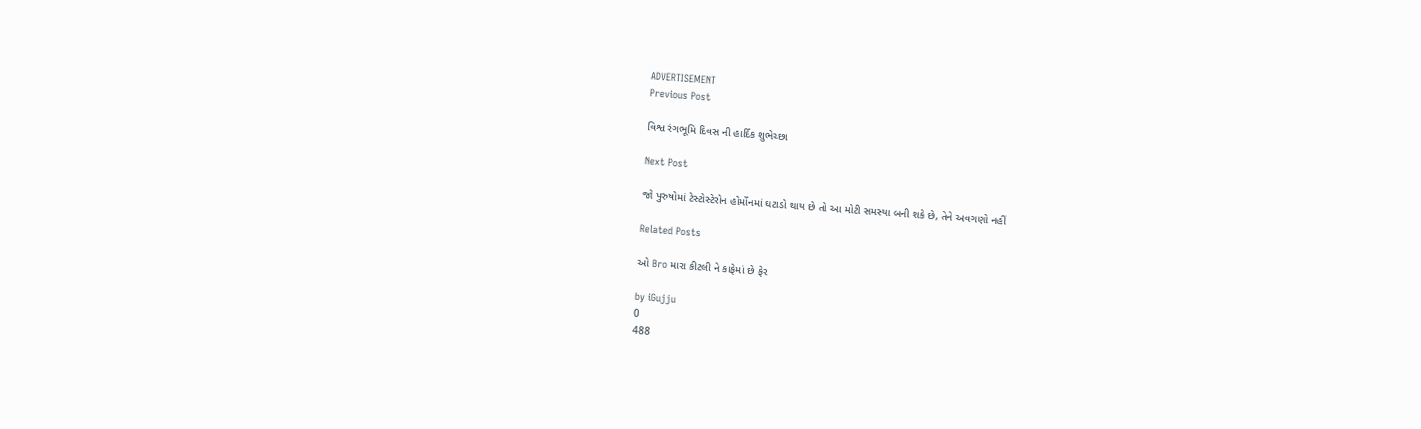ADVERTISEMENT
Previous Post

વિશ્વ રંગભૂમિ દિવસ ની હાર્દિક શુભેચ્છા

Next Post

જો પુરુષોમાં ટેસ્ટોસ્ટેરોન હોર્મોનમાં ઘટાડો થાય છે તો આ મોટી સમસ્યા બની શકે છે, તેને અવગણો નહીં

Related Posts

ઓ Bro મારા કીટલી ને કાફેમાં છે ફેર

by iGujju
0
488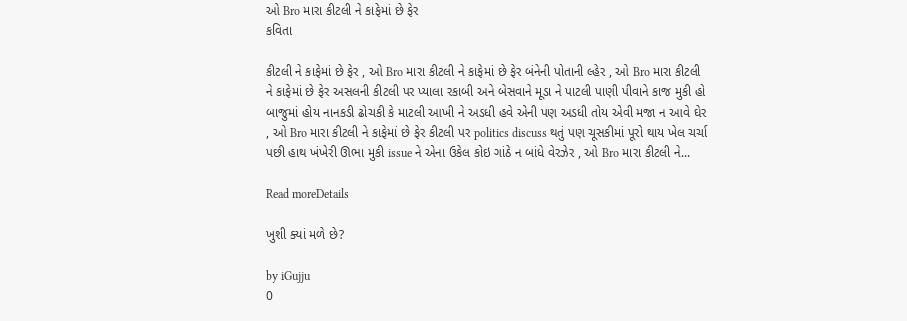ઓ Bro મારા કીટલી ને કાફેમાં છે ફેર
કવિતા

કીટલી ને કાફેમાં છે ફેર , ઓ Bro મારા કીટલી ને કાફેમાં છે ફેર બંનેની પોતાની લ્હેર , ઓ Bro મારા કીટલી ને કાફેમાં છે ફેર અસલની કીટલી પર પ્યાલા રકાબી અને બેસવાને મૂડા ને પાટલી પાણી પીવાને કાજ મુકી હો બાજુમાં હોય નાનકડી ઢોચકી કે માટલી આખી ને અડધી હવે એની પણ અડધી તોય એવી મજા ન આવે ઘેર , ઓ Bro મારા કીટલી ને કાફેમાં છે ફેર કીટલી પર politics discuss થતું પણ ચૂસકીમાં પૂરો થાય ખેલ ચર્ચા પછી હાથ ખંખેરી ઊભા મુકી issue ને એના ઉકેલ કોઇ ગાંઠે ન બાંધે વેરઝેર , ઓ Bro મારા કીટલી ને...

Read moreDetails

ખુશી ક્યાં મળે છે?

by iGujju
0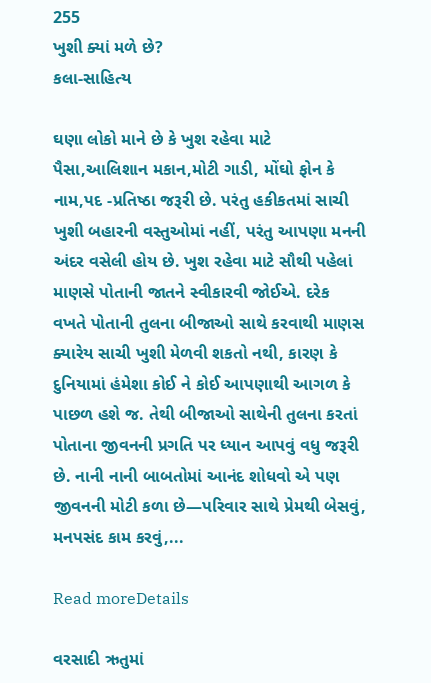255
ખુશી ક્યાં મળે છે?
કલા-સાહિત્ય

ઘણા લોકો માને છે કે ખુશ રહેવા માટે પૈસા,આલિશાન મકાન,મોટી ગાડી, મોંઘો ફોન કે નામ,પદ -પ્રતિષ્ઠા જરૂરી છે. પરંતુ હકીકતમાં સાચી ખુશી બહારની વસ્તુઓમાં નહીં, પરંતુ આપણા મનની અંદર વસેલી હોય છે. ખુશ રહેવા માટે સૌથી પહેલાં માણસે પોતાની જાતને સ્વીકારવી જોઈએ. દરેક વખતે પોતાની તુલના બીજાઓ સાથે કરવાથી માણસ ક્યારેય સાચી ખુશી મેળવી શકતો નથી, કારણ કે દુનિયામાં હંમેશા કોઈ ને કોઈ આપણાથી આગળ કે પાછળ હશે જ. તેથી બીજાઓ સાથેની તુલના કરતાં પોતાના જીવનની પ્રગતિ પર ધ્યાન આપવું વધુ જરૂરી છે. નાની નાની બાબતોમાં આનંદ શોધવો એ પણ જીવનની મોટી કળા છે—પરિવાર સાથે પ્રેમથી બેસવું, મનપસંદ કામ કરવું,...

Read moreDetails

વરસાદી ઋતુમાં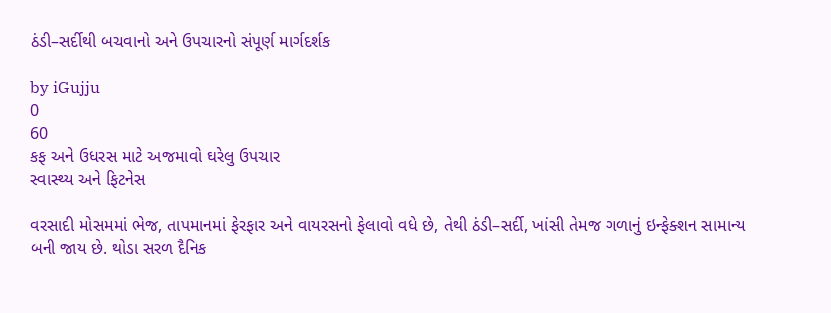ઠંડી–સર્દીથી બચવાનો અને ઉપચારનો સંપૂર્ણ માર્ગદર્શક

by iGujju
0
60
કફ અને ઉધરસ માટે અજમાવો ઘરેલુ ઉપચાર
સ્વાસ્થ્ય અને ફિટનેસ

વરસાદી મોસમમાં ભેજ, તાપમાનમાં ફેરફાર અને વાયરસનો ફેલાવો વધે છે, તેથી ઠંડી–સર્દી, ખાંસી તેમજ ગળાનું ઇન્ફેક્શન સામાન્ય બની જાય છે. થોડા સરળ દૈનિક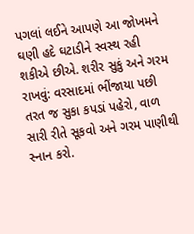પગલાં લઈને આપણે આ જોખમને ઘણી હદે ઘટાડીને સ્વસ્થ રહી શકીએ છીએ. શરીર સુકું અને ગરમ રાખવું: વરસાદમાં ભીંજાયા પછી તરત જ સુકા કપડાં પહેરો, વાળ સારી રીતે સૂકવો અને ગરમ પાણીથી સ્નાન કરો.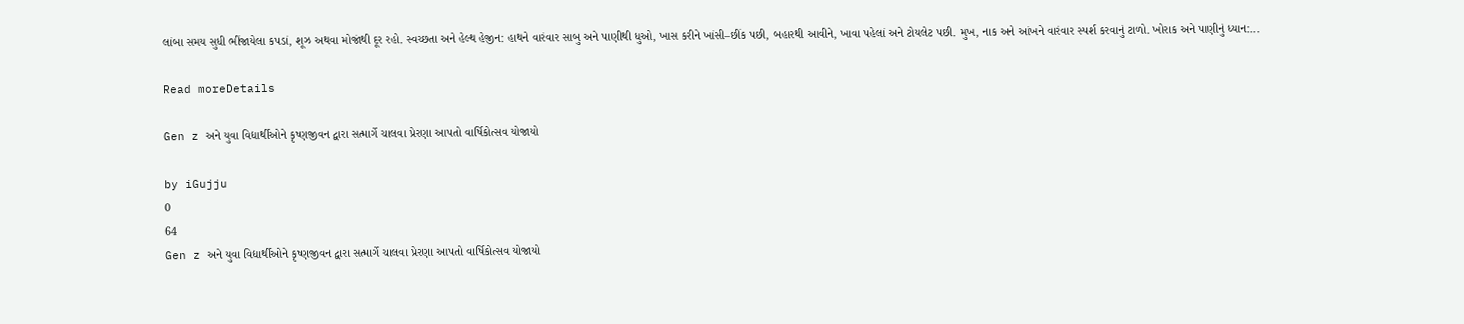લાંબા સમય સુધી ભીંજાયેલા કપડાં, શૂઝ અથવા મોજાંથી દૂર રહો. સ્વચ્છતા અને હેલ્થ હેજીન: હાથને વારંવાર સાબુ અને પાણીથી ધુઓ, ખાસ કરીને ખાંસી–છીંક પછી, બહારથી આવીને, ખાવા પહેલાં અને ટોયલેટ પછી. મુખ, નાક અને આંખને વારંવાર સ્પર્શ કરવાનું ટાળો. ખોરાક અને પાણીનું ધ્યાન:...

Read moreDetails

Gen z અને યુવા વિદ્યાર્થીઓને કૃષ્ણજીવન દ્વારા સત્માર્ગે ચાલવા પ્રેરણા આપતો વાર્ષિકોત્સવ યોજાયો

by iGujju
0
64
Gen z અને યુવા વિદ્યાર્થીઓને કૃષ્ણજીવન દ્વારા સત્માર્ગે ચાલવા પ્રેરણા આપતો વાર્ષિકોત્સવ યોજાયો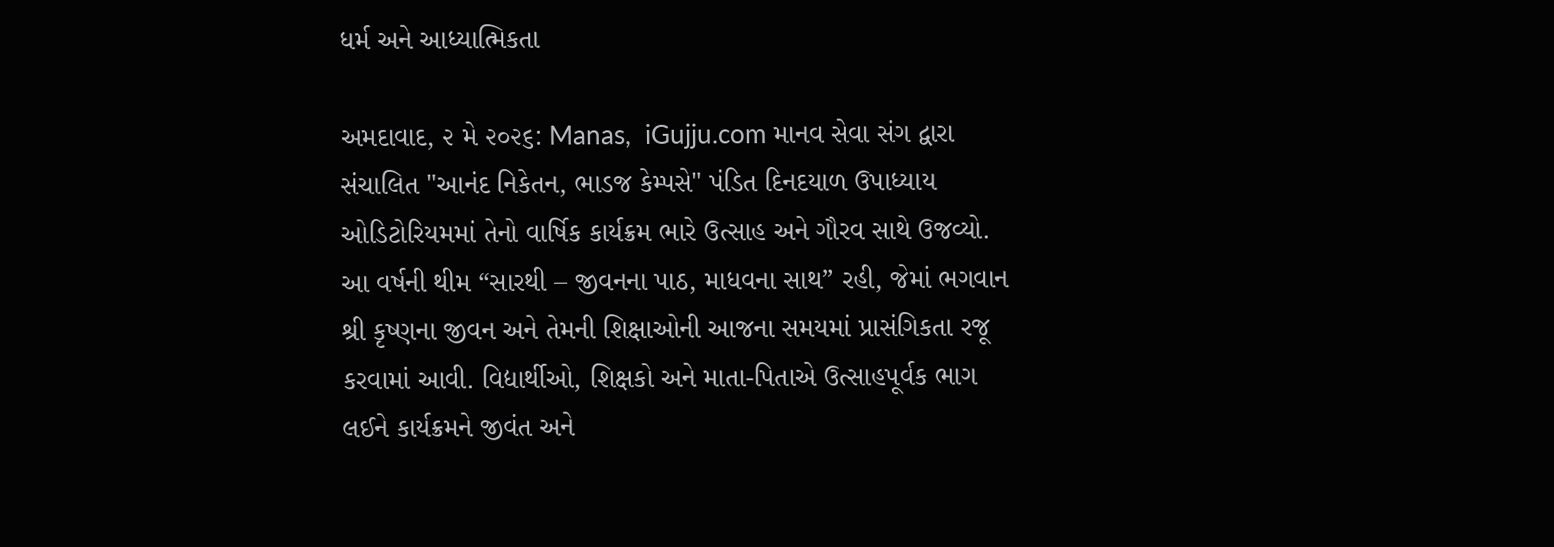ધર્મ અને આધ્યાત્મિકતા

અમદાવાદ, ૨ મે ૨૦૨૬: Manas,  iGujju.com માનવ સેવા સંગ દ્વારા સંચાલિત "આનંદ નિકેતન, ભાડજ કેમ્પસે" પંડિત દિનદયાળ ઉપાધ્યાય ઓડિટોરિયમમાં તેનો વાર્ષિક કાર્યક્રમ ભારે ઉત્સાહ અને ગૌરવ સાથે ઉજવ્યો. આ વર્ષની થીમ “સારથી – જીવનના પાઠ, માધવના સાથ” રહી, જેમાં ભગવાન શ્રી કૃષ્ણના જીવન અને તેમની શિક્ષાઓની આજના સમયમાં પ્રાસંગિકતા રજૂ કરવામાં આવી. વિદ્યાર્થીઓ, શિક્ષકો અને માતા-પિતાએ ઉત્સાહપૂર્વક ભાગ લઈને કાર્યક્રમને જીવંત અને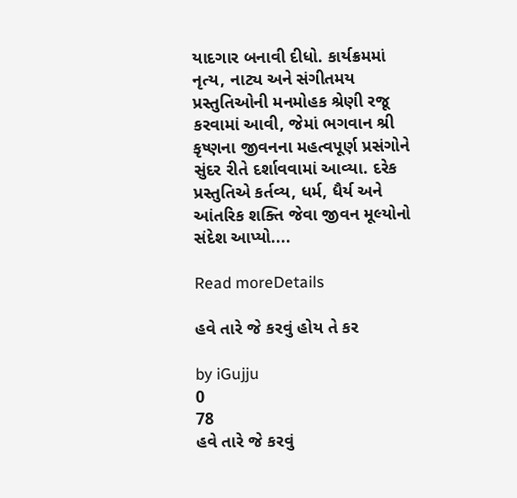યાદગાર બનાવી દીધો. કાર્યક્રમમાં નૃત્ય, નાટ્ય અને સંગીતમય પ્રસ્તુતિઓની મનમોહક શ્રેણી રજૂ કરવામાં આવી, જેમાં ભગવાન શ્રી કૃષ્ણના જીવનના મહત્વપૂર્ણ પ્રસંગોને સુંદર રીતે દર્શાવવામાં આવ્યા. દરેક પ્રસ્તુતિએ કર્તવ્ય, ધર્મ, ધૈર્ય અને આંતરિક શક્તિ જેવા જીવન મૂલ્યોનો સંદેશ આપ્યો....

Read moreDetails

હવે તારે જે કરવું હોય તે કર

by iGujju
0
78
હવે તારે જે કરવું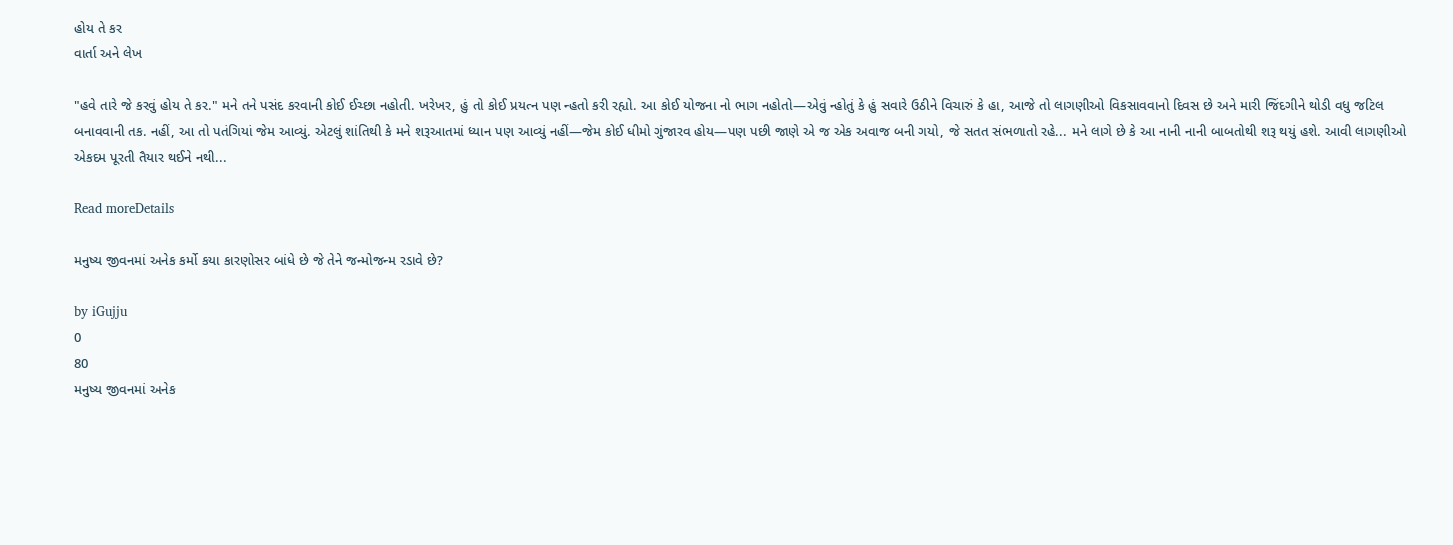હોય તે કર
વાર્તા અને લેખ

"હવે તારે જે કરવું હોય તે કર." મને તને પસંદ કરવાની કોઈ ઈચ્છા નહોતી. ખરેખર, હું તો કોઈ પ્રયત્ન પણ ન્હતો કરી રહ્યો. આ કોઈ યોજના નો ભાગ નહોતો—એવું ન્હોતું કે હું સવારે ઉઠીને વિચારું કે હા, આજે તો લાગણીઓ વિકસાવવાનો દિવસ છે અને મારી જિંદગીને થોડી વધુ જટિલ બનાવવાની તક. નહીં, આ તો પતંગિયાં જેમ આવ્યું. એટલું શાંતિથી કે મને શરૂઆતમાં ધ્યાન પણ આવ્યું નહીં—જેમ કોઈ ધીમો ગુંજારવ હોય—પણ પછી જાણે એ જ એક અવાજ બની ગયો, જે સતત સંભળાતો રહે... મને લાગે છે કે આ નાની નાની બાબતોથી શરૂ થયું હશે. આવી લાગણીઓ એકદમ પૂરતી તૈયાર થઈને નથી...

Read moreDetails

મનુષ્ય જીવનમાં અનેક કર્મો કયા કારણોસર બાંધે છે જે તેને જન્મોજન્મ રડાવે છે?

by iGujju
0
80
મનુષ્ય જીવનમાં અનેક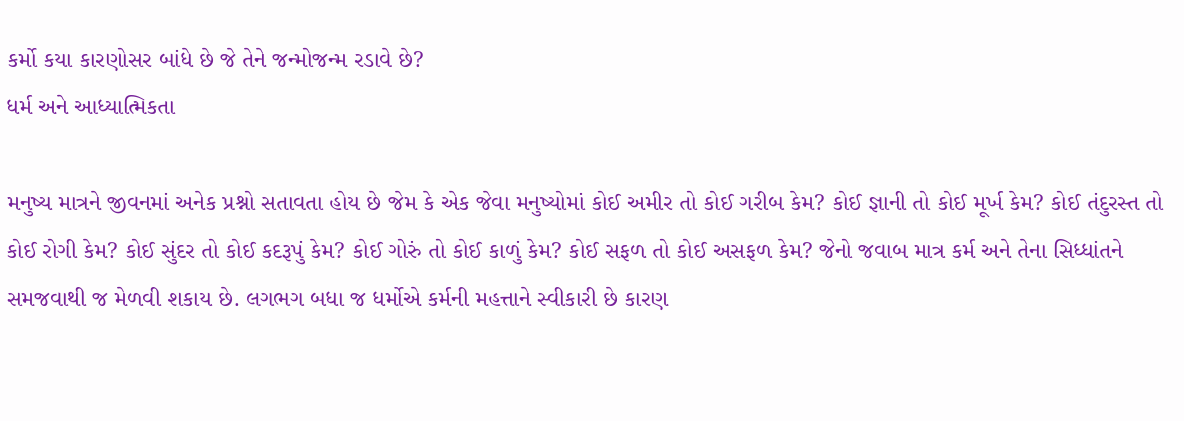કર્મો કયા કારણોસર બાંધે છે જે તેને જન્મોજન્મ રડાવે છે?
ધર્મ અને આધ્યાત્મિકતા

મનુષ્ય માત્રને જીવનમાં અનેક પ્રશ્નો સતાવતા હોય છે જેમ કે એક જેવા મનુષ્યોમાં કોઈ અમીર તો કોઈ ગરીબ કેમ? કોઈ જ્ઞાની તો કોઈ મૂર્ખ કેમ? કોઈ તંદુરસ્ત તો કોઈ રોગી કેમ? કોઈ સુંદર તો કોઈ કદરૂપું કેમ? કોઈ ગોરું તો કોઈ કાળું કેમ? કોઈ સફળ તો કોઈ અસફળ કેમ? જેનો જવાબ માત્ર કર્મ અને તેના સિધ્ધાંતને સમજવાથી જ મેળવી શકાય છે. લગભગ બધા જ ધર્મોએ કર્મની મહત્તાને સ્વીકારી છે કારણ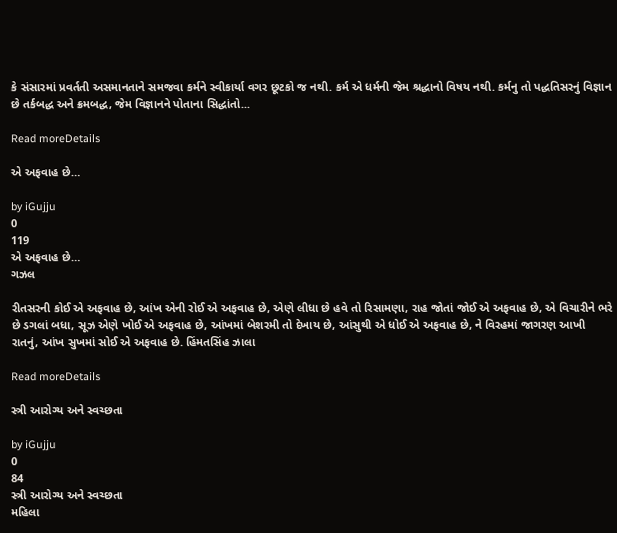કે સંસારમાં પ્રવર્તતી અસમાનતાને સમજવા કર્મને સ્વીકાર્યા વગર છૂટકો જ નથી. કર્મ એ ધર્મની જેમ શ્રદ્ધાનો વિષય નથી. કર્મનુ તો પદ્ધતિસરનું વિજ્ઞાન છે તર્કબદ્ધ અને ક્રમબદ્ધ, જેમ વિજ્ઞાનને પોતાના સિદ્ધાંતો...

Read moreDetails

એ અફવાહ છે…

by iGujju
0
119
એ અફવાહ છે…
ગઝલ

રીતસરની કોઈ એ અફવાહ છે, આંખ એની રોઈ એ અફવાહ છે, એણે લીધા છે હવે તો રિસામણા, રાહ જોતાં જોઈ એ અફવાહ છે, એ વિચારીને ભરે છે ડગલાં બધા, સૂઝ એણે ખોઈ એ અફવાહ છે, આંખમાં બેશરમી તો દેખાય છે, આંસુથી એ ધોઈ એ અફવાહ છે, ને વિરહમાં જાગરણ આખી રાતનું, આંખ સુખમાં સોઈ એ અફવાહ છે. હિંમતસિંહ ઝાલા

Read moreDetails

સ્ત્રી આરોગ્ય અને સ્વચ્છતા

by iGujju
0
84
સ્ત્રી આરોગ્ય અને સ્વચ્છતા
મહિલા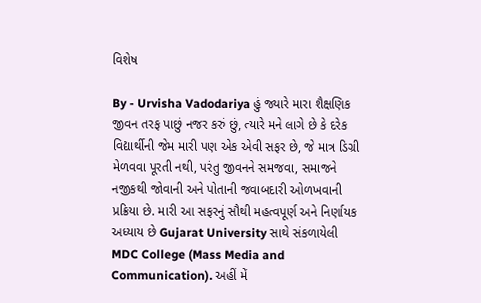વિશેષ

By - Urvisha Vadodariya હું જ્યારે મારા શૈક્ષણિક જીવન તરફ પાછું નજર કરું છું, ત્યારે મને લાગે છે કે દરેક વિદ્યાર્થીની જેમ મારી પણ એક એવી સફર છે, જે માત્ર ડિગ્રી મેળવવા પૂરતી નથી, પરંતુ જીવનને સમજવા, સમાજને નજીકથી જોવાની અને પોતાની જવાબદારી ઓળખવાની પ્રક્રિયા છે. મારી આ સફરનું સૌથી મહત્વપૂર્ણ અને નિર્ણાયક અધ્યાય છે Gujarat University સાથે સંકળાયેલી MDC College (Mass Media and Communication). અહીં મેં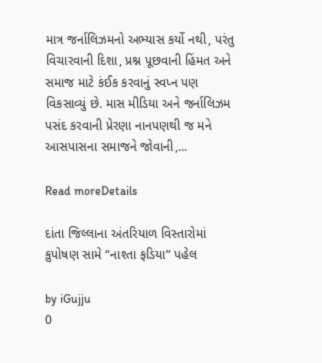માત્ર જર્નાલિઝમનો અભ્યાસ કર્યો નથી, પરંતુ વિચારવાની દિશા, પ્રશ્ન પૂછવાની હિંમત અને સમાજ માટે કંઈક કરવાનું સ્વપ્ન પણ વિકસાવ્યું છે. માસ મીડિયા અને જર્નાલિઝમ પસંદ કરવાની પ્રેરણા નાનપણથી જ મને આસપાસના સમાજને જોવાની,...

Read moreDetails

દાંતા જિલ્લાના અંતરિયાળ વિસ્તારોમાં કુપોષણ સામે “નાશ્તા ફડિયા” પહેલ

by iGujju
0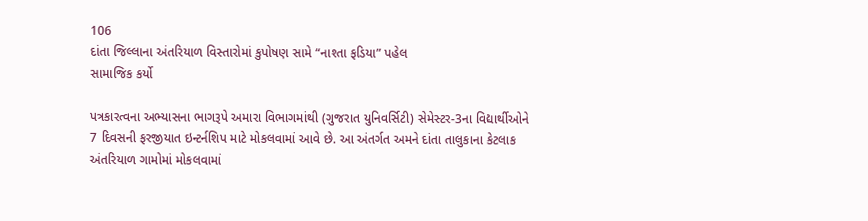106
દાંતા જિલ્લાના અંતરિયાળ વિસ્તારોમાં કુપોષણ સામે “નાશ્તા ફડિયા” પહેલ
સામાજિક કર્યો

પત્રકારત્વના અભ્યાસના ભાગરૂપે અમારા વિભાગમાંથી (ગુજરાત યુનિવર્સિટી) સેમેસ્ટર-3ના વિદ્યાર્થીઓને 7 દિવસની ફરજીયાત ઇન્ટર્નશિપ માટે મોકલવામાં આવે છે. આ અંતર્ગત અમને દાંતા તાલુકાના કેટલાક અંતરિયાળ ગામોમાં મોકલવામાં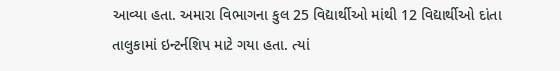આવ્યા હતા. અમારા વિભાગના કુલ 25 વિદ્યાર્થીઓ માંથી 12 વિદ્યાર્થીઓ દાંતા તાલુકામાં ઇન્ટર્નશિપ માટે ગયા હતા. ત્યાં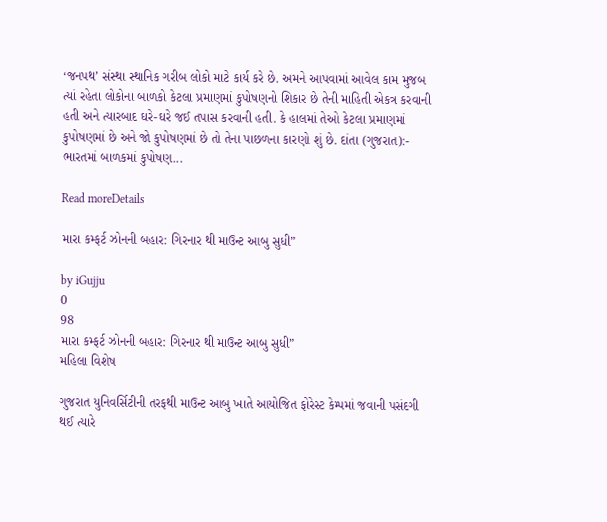‘જનપથ’ સંસ્થા સ્થાનિક ગરીબ લોકો માટે કાર્ય કરે છે. અમને આપવામાં આવેલ કામ મુજબ ત્યાં રહેતા લોકોના બાળકો કેટલા પ્રમાણમાં કુપોષણનો શિકાર છે તેની માહિતી એકત્ર કરવાની હતી અને ત્યારબાદ ઘરે-ઘરે જઈ તપાસ કરવાની હતી. કે હાલમાં તેઓ કેટલા પ્રમાણમાં કુપોષણમાં છે અને જો કુપોષણમાં છે તો તેના પાછળના કારણો શું છે. દાંતા (ગુજરાત):- ભારતમાં બાળકમાં કુપોષણ...

Read moreDetails

મારા કમ્ફર્ટ ઝોનની બહાર: ગિરનાર થી માઉન્ટ આબુ સુધી”

by iGujju
0
98
મારા કમ્ફર્ટ ઝોનની બહાર: ગિરનાર થી માઉન્ટ આબુ સુધી”
મહિલા વિશેષ

ગુજરાત યુનિવર્સિટીની તરફથી માઉન્ટ આબુ ખાતે આયોજિત ફોરેસ્ટ કેમ્પમાં જવાની પસંદગી થઈ ત્યારે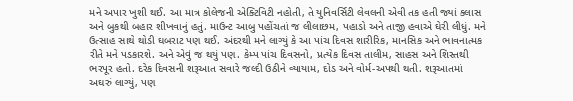મને અપાર ખુશી થઈ. આ માત્ર કોલેજની એક્ટિવિટી નહોતી, તે યુનિવર્સિટી લેવલની એવી તક હતી જ્યાં ક્લાસ અને બુકથી બહાર શીખવાનું હતું. માઉન્ટ આબુ પહોંચતાં જ લીલાછમ, પહાડો અને તાજી હવાએ ઘેરી લીધું. મને ઉત્સાહ સાથે થોડી ઘબરાટ પણ થઈ. અંદરથી મને લાગ્યું કે આ પાંચ દિવસ શારીરિક, માનસિક અને ભાવનાત્મક રીતે મને પડકારશે. અને એવું જ થયું પણ. કેમ્પ પાંચ દિવસનો, પ્રત્યેક દિવસ તાલીમ, સાહસ અને શિસ્તથી ભરપૂર હતો. દરેક દિવસની શરૂઆત સવારે જલ્દી ઉઠીને વ્યાયામ, દોડ અને વોર્મ-અપથી થતી. શરૂઆતમાં અઘરું લાગ્યું, પણ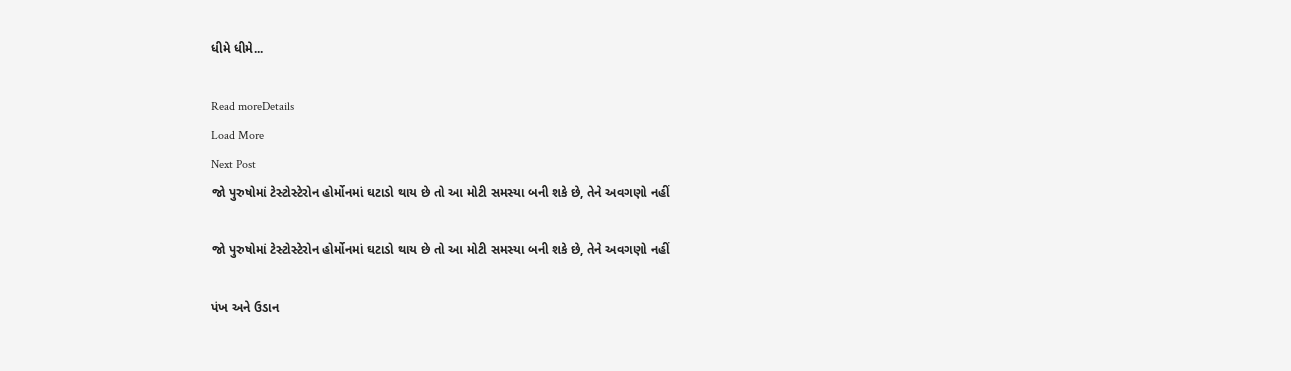ધીમે ધીમે...

Read moreDetails
Load More
Next Post
જો પુરુષોમાં ટેસ્ટોસ્ટેરોન હોર્મોનમાં ઘટાડો થાય છે તો આ મોટી સમસ્યા બની શકે છે, તેને અવગણો નહીં

જો પુરુષોમાં ટેસ્ટોસ્ટેરોન હોર્મોનમાં ઘટાડો થાય છે તો આ મોટી સમસ્યા બની શકે છે, તેને અવગણો નહીં

પંખ અને ઉડાન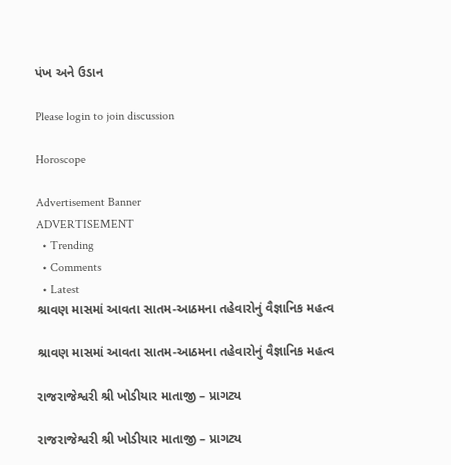પંખ અને ઉડાન

Please login to join discussion

Horoscope

Advertisement Banner
ADVERTISEMENT
  • Trending
  • Comments
  • Latest
શ્રાવણ માસમાં આવતા સાતમ-આઠમના તહેવારોનું વૈજ્ઞાનિક મહત્વ

શ્રાવણ માસમાં આવતા સાતમ-આઠમના તહેવારોનું વૈજ્ઞાનિક મહત્વ

રાજરાજેશ્વરી શ્રી ખોડીયાર માતાજી – પ્રાગટ્ય

રાજરાજેશ્વરી શ્રી ખોડીયાર માતાજી – પ્રાગટ્ય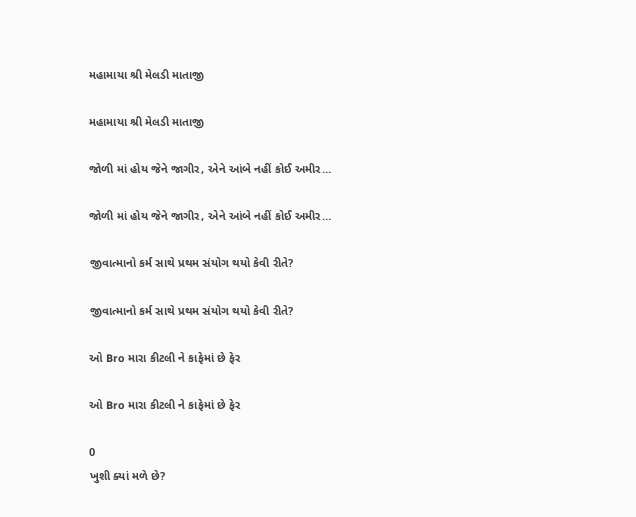મહામાયા શ્રી મેલડી માતાજી

મહામાયા શ્રી મેલડી માતાજી

જોળી માં હોય જેને જાગીર, એને આંબે નહીં કોઈ અમીર…

જોળી માં હોય જેને જાગીર, એને આંબે નહીં કોઈ અમીર…

જીવાત્માનો કર્મ સાથે પ્રથમ સંયોગ થયો કેવી રીતે?

જીવાત્માનો કર્મ સાથે પ્રથમ સંયોગ થયો કેવી રીતે?

ઓ Bro મારા કીટલી ને કાફેમાં છે ફેર

ઓ Bro મારા કીટલી ને કાફેમાં છે ફેર

0
ખુશી ક્યાં મળે છે?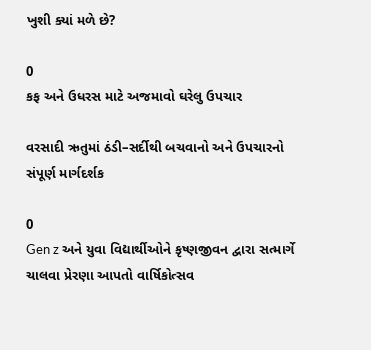ખુશી ક્યાં મળે છે?

0
કફ અને ઉધરસ માટે અજમાવો ઘરેલુ ઉપચાર

વરસાદી ઋતુમાં ઠંડી–સર્દીથી બચવાનો અને ઉપચારનો સંપૂર્ણ માર્ગદર્શક

0
Gen z અને યુવા વિદ્યાર્થીઓને કૃષ્ણજીવન દ્વારા સત્માર્ગે ચાલવા પ્રેરણા આપતો વાર્ષિકોત્સવ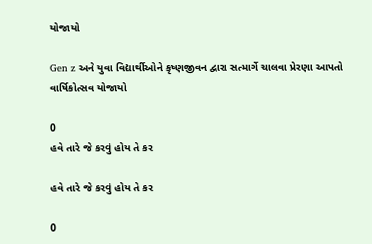યોજાયો

Gen z અને યુવા વિદ્યાર્થીઓને કૃષ્ણજીવન દ્વારા સત્માર્ગે ચાલવા પ્રેરણા આપતો વાર્ષિકોત્સવ યોજાયો

0
હવે તારે જે કરવું હોય તે કર

હવે તારે જે કરવું હોય તે કર

0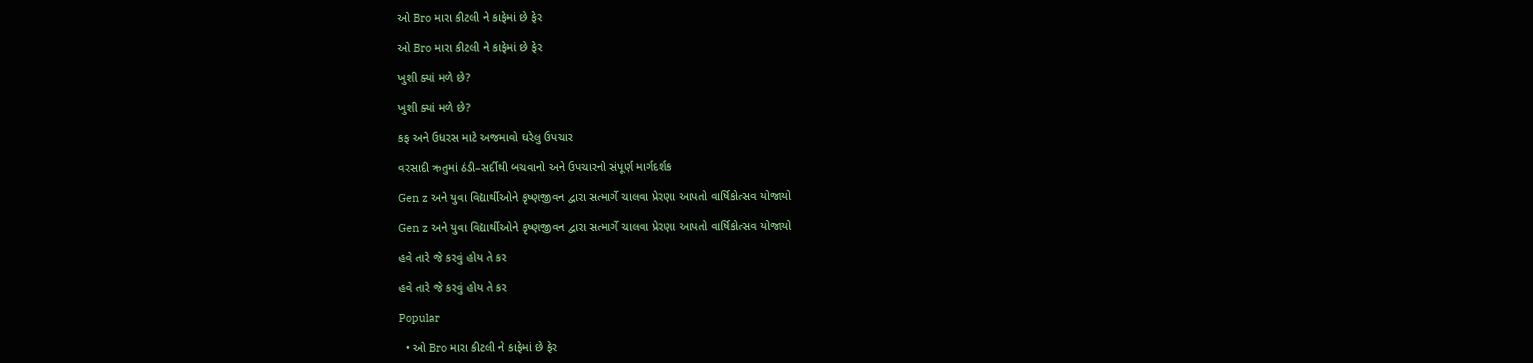ઓ Bro મારા કીટલી ને કાફેમાં છે ફેર

ઓ Bro મારા કીટલી ને કાફેમાં છે ફેર

ખુશી ક્યાં મળે છે?

ખુશી ક્યાં મળે છે?

કફ અને ઉધરસ માટે અજમાવો ઘરેલુ ઉપચાર

વરસાદી ઋતુમાં ઠંડી–સર્દીથી બચવાનો અને ઉપચારનો સંપૂર્ણ માર્ગદર્શક

Gen z અને યુવા વિદ્યાર્થીઓને કૃષ્ણજીવન દ્વારા સત્માર્ગે ચાલવા પ્રેરણા આપતો વાર્ષિકોત્સવ યોજાયો

Gen z અને યુવા વિદ્યાર્થીઓને કૃષ્ણજીવન દ્વારા સત્માર્ગે ચાલવા પ્રેરણા આપતો વાર્ષિકોત્સવ યોજાયો

હવે તારે જે કરવું હોય તે કર

હવે તારે જે કરવું હોય તે કર

Popular

  • ઓ Bro મારા કીટલી ને કાફેમાં છે ફેર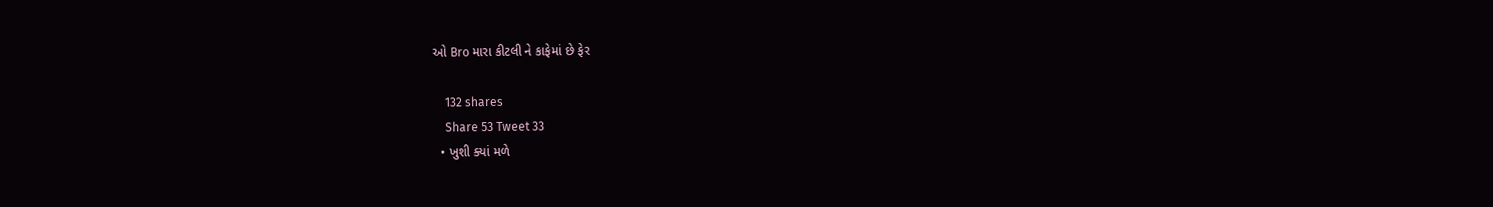ઓ Bro મારા કીટલી ને કાફેમાં છે ફેર

    132 shares
    Share 53 Tweet 33
  • ખુશી ક્યાં મળે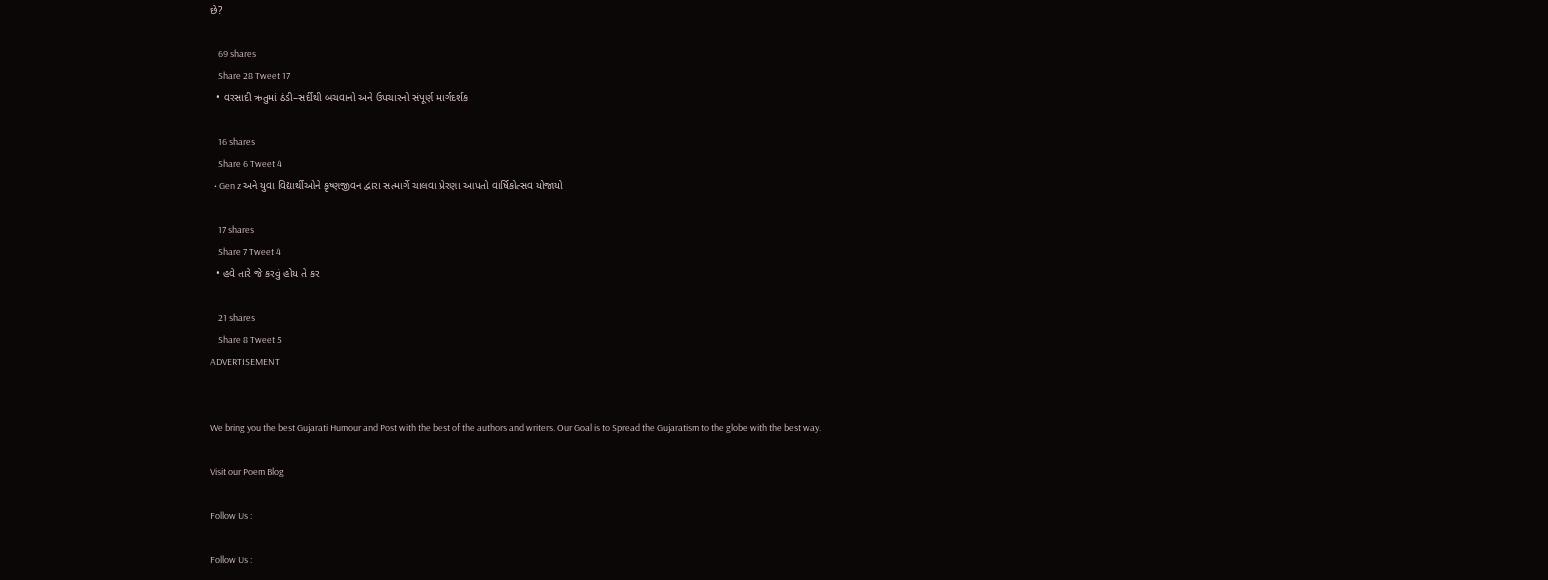છે?

    69 shares
    Share 28 Tweet 17
  • વરસાદી ઋતુમાં ઠંડી–સર્દીથી બચવાનો અને ઉપચારનો સંપૂર્ણ માર્ગદર્શક

    16 shares
    Share 6 Tweet 4
  • Gen z અને યુવા વિદ્યાર્થીઓને કૃષ્ણજીવન દ્વારા સત્માર્ગે ચાલવા પ્રેરણા આપતો વાર્ષિકોત્સવ યોજાયો

    17 shares
    Share 7 Tweet 4
  • હવે તારે જે કરવું હોય તે કર

    21 shares
    Share 8 Tweet 5
ADVERTISEMENT


We bring you the best Gujarati Humour and Post with the best of the authors and writers. Our Goal is to Spread the Gujaratism to the globe with the best way.

Visit our Poem Blog

Follow Us :

Follow Us :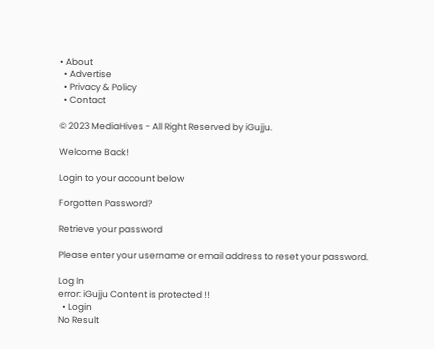• About
  • Advertise
  • Privacy & Policy
  • Contact

© 2023 MediaHives - All Right Reserved by iGujju.

Welcome Back!

Login to your account below

Forgotten Password?

Retrieve your password

Please enter your username or email address to reset your password.

Log In
error: iGujju Content is protected !!
  • Login
No Result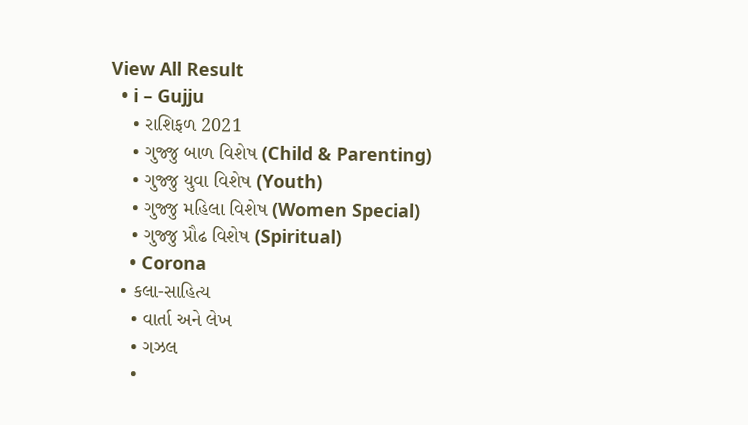View All Result
  • i – Gujju
    • રાશિફળ 2021
    • ગુજ્જુ બાળ વિશેષ (Child & Parenting)
    • ગુજ્જુ યુવા વિશેષ (Youth)
    • ગુજ્જુ મહિલા વિશેષ (Women Special)
    • ગુજ્જુ પ્રૌઢ વિશેષ (Spiritual)
    • Corona
  • કલા-સાહિત્ય
    • વાર્તા અને લેખ
    • ગઝલ
    •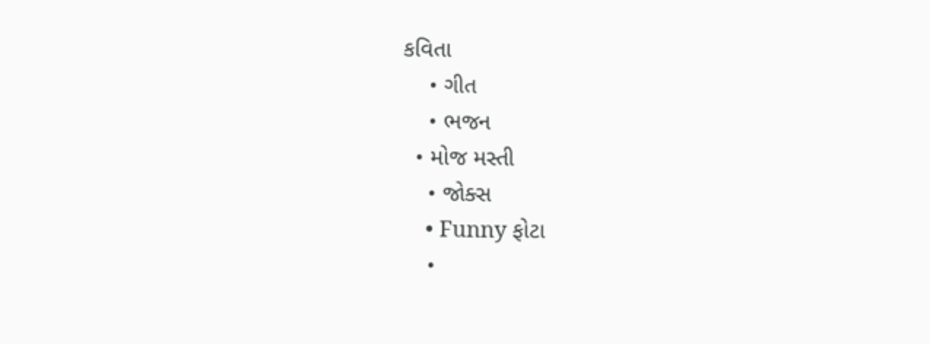કવિતા
    • ગીત
    • ભજન
  • મોજ મસ્તી
    • જોક્સ
    • Funny ફોટા
    •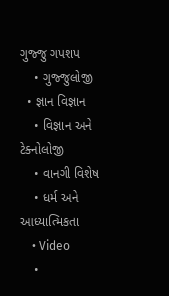ગુજ્જુ ગપશપ
    • ગુજ્જુલોજી
  • જ્ઞાન વિજ્ઞાન
    • વિજ્ઞાન અને ટેક્નોલોજી
    • વાનગી વિશેષ
    • ધર્મ અને આધ્યાત્મિકતા
    • Video
    •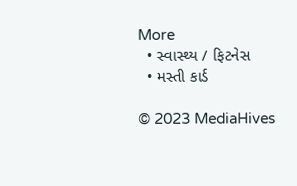More
  • સ્વાસ્થ્ય / ફિટનેસ
  • મસ્તી કાર્ડ

© 2023 MediaHives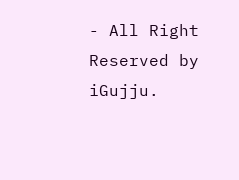- All Right Reserved by iGujju.